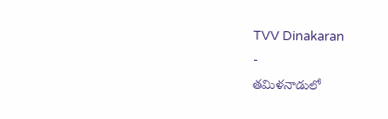TVV Dinakaran
-
తమిళనాడులో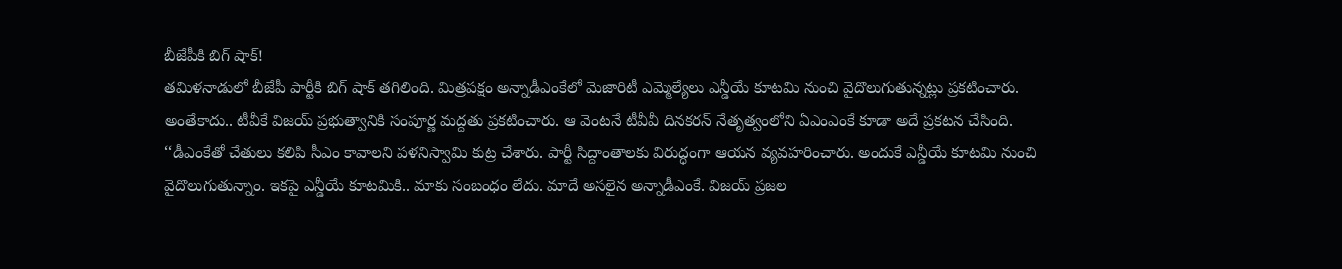బీజేపీకి బిగ్ షాక్!
తమిళనాడులో బీజేపీ పార్టీకి బిగ్ షాక్ తగిలింది. మిత్రపక్షం అన్నాడీఎంకేలో మెజారిటీ ఎమ్మెల్యేలు ఎన్డీయే కూటమి నుంచి వైదొలుగుతున్నట్లు ప్రకటించారు. అంతేకాదు.. టీవీకే విజయ్ ప్రభుత్వానికి సంపూర్ణ మద్దతు ప్రకటించారు. ఆ వెంటనే టీవీవీ దినకరన్ నేతృత్వంలోని ఏఎంఎంకే కూడా అదే ప్రకటన చేసింది. ‘‘డీఎంకేతో చేతులు కలిపి సీఎం కావాలని పళనిస్వామి కుట్ర చేశారు. పార్టీ సిద్దాంతాలకు విరుద్ధంగా ఆయన వ్యవహరించారు. అందుకే ఎన్డీయే కూటమి నుంచి వైదొలుగుతున్నాం. ఇకపై ఎన్డీయే కూటమికి.. మాకు సంబంధం లేదు. మాదే అసలైన అన్నాడీఎంకే. విజయ్ ప్రజల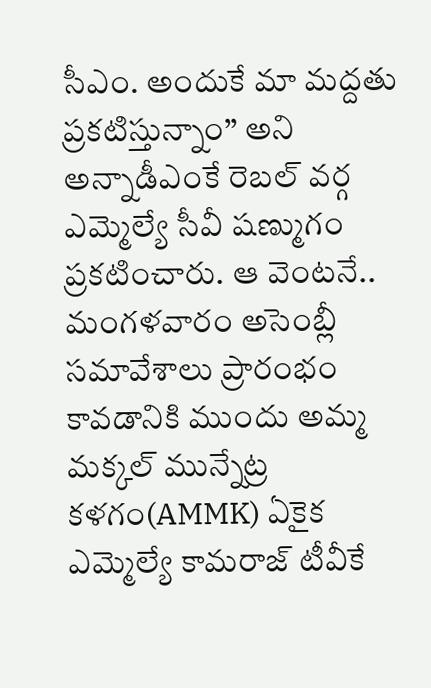సీఎం. అందుకే మా మద్దతు ప్రకటిస్తున్నాం’’ అని అన్నాడీఎంకే రెబల్ వర్గ ఎమ్మెల్యే సీవీ షణ్ముగం ప్రకటించారు. ఆ వెంటనే.. మంగళవారం అసెంబ్లీ సమావేశాలు ప్రారంభం కావడానికి ముందు అమ్మ మక్కల్ మున్నేట్ర కళగం(AMMK) ఏకైక ఎమ్మెల్యే కామరాజ్ టీవీకే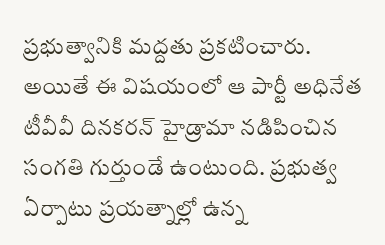ప్రభుత్వానికి మద్దతు ప్రకటించారు. అయితే ఈ విషయంలో ఆ పార్టీ అధినేత టీవీవీ దినకరన్ హైడ్రామా నడిపించిన సంగతి గుర్తుండే ఉంటుంది. ప్రభుత్వ ఏర్పాటు ప్రయత్నాల్లో ఉన్న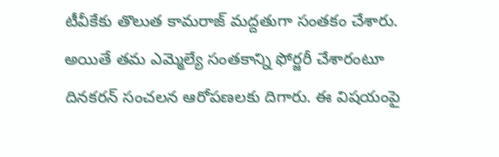టీవీకేకు తొలుత కామరాజ్ మద్దతుగా సంతకం చేశారు. అయితే తమ ఎమ్మెల్యే సంతకాన్ని ఫోర్జరీ చేశారంటూ దినకరన్ సంచలన ఆరోపణలకు దిగారు. ఈ విషయంపై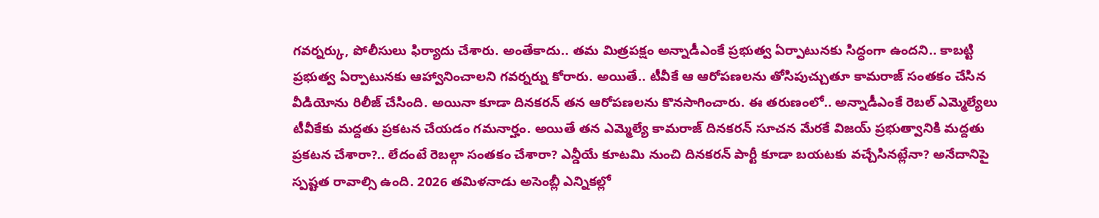గవర్నర్కు, పోలీసులు ఫిర్యాదు చేశారు. అంతేకాదు.. తమ మిత్రపక్షం అన్నాడీఎంకే ప్రభుత్వ ఏర్పాటునకు సిద్ధంగా ఉందని.. కాబట్టి ప్రభుత్వ ఏర్పాటునకు ఆహ్వానించాలని గవర్నర్ను కోరారు. అయితే.. టీవీకే ఆ ఆరోపణలను తోసిపుచ్చుతూ కామరాజ్ సంతకం చేసిన వీడియోను రిలీజ్ చేసింది. అయినా కూడా దినకరన్ తన ఆరోపణలను కొనసాగించారు. ఈ తరుణంలో.. అన్నాడీఎంకే రెబల్ ఎమ్మెల్యేలు టీవీకేకు మద్దతు ప్రకటన చేయడం గమనార్హం. అయితే తన ఎమ్మెల్యే కామరాజ్ దినకరన్ సూచన మేరకే విజయ్ ప్రభుత్వానికి మద్దతు ప్రకటన చేశారా?.. లేదంటే రెబల్గా సంతకం చేశారా? ఎన్డీయే కూటమి నుంచి దినకరన్ పార్టీ కూడా బయటకు వచ్చేసినట్లేనా? అనేదానిపై స్పష్టత రావాల్సి ఉంది. 2026 తమిళనాడు అసెంబ్లీ ఎన్నికల్లో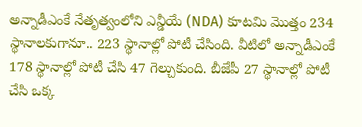అన్నాడీఎంకే నేతృత్వంలోని ఎన్డీయే (NDA) కూటమి మొత్తం 234 స్థానాలకుగానూ.. 223 స్థానాల్లో పోటీ చేసింది. వీటిలో అన్నాడీఎంకే 178 స్థానాల్లో పోటీ చేసి 47 గెల్చుకుంది. బీజేపీ 27 స్థానాల్లో పోటీ చేసి ఒక్క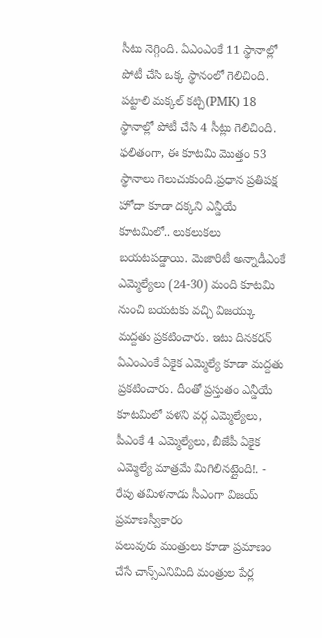సీటు నెగ్గింది. ఏఎంఎంకే 11 స్థానాల్లో పోటీ చేసి ఒక్క స్థానంలో గెలిచింది. పట్టాలి మక్కల్ కట్చి(PMK) 18 స్థానాల్లో పోటీ చేసి 4 సీట్లు గెలిచింది. ఫలితంగా, ఈ కూటమి మొత్తం 53 స్థానాలు గెలుచుకుంది.ప్రధాన ప్రతిపక్ష హోదా కూడా దక్కని ఎన్డీయే కూటమిలో.. లుకలుకలు బయటపడ్డాయి. మెజారిటీ అన్నాడీఎంకే ఎమ్మెల్యేలు (24-30) మంది కూటమి నుంచి బయటకు వచ్చి విజయ్కు మద్దతు ప్రకటించారు. ఇటు దినకరన్ ఏఎంఎంకే ఏకైక ఎమ్మెల్యే కూడా మద్దతు ప్రకటించారు. దీంతో ప్రస్తుతం ఎన్డీయే కూటమిలో పళని వర్గ ఎమ్మెల్యేలు, పీఎంకే 4 ఎమ్మెల్యేలు, బీజేపీ ఏకైక ఎమ్మెల్యే మాత్రమే మిగిలినట్లైంది!. -
రేపు తమిళనాడు సీఎంగా విజయ్ ప్రమాణస్వీకారం
పలువురు మంత్రులు కూడా ప్రమాణం చేసే చాన్స్ఎనిమిది మంత్రుల పేర్ల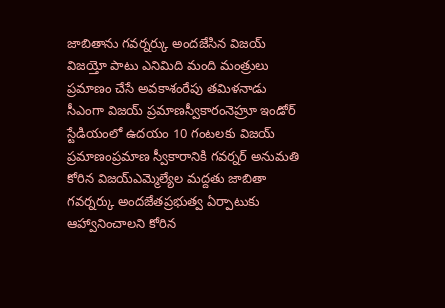జాబితాను గవర్నర్కు అందజేసిన విజయ్ విజయ్తో పాటు ఎనిమిది మంది మంత్రులు ప్రమాణం చేసే అవకాశంరేపు తమిళనాడు సీఎంగా విజయ్ ప్రమాణస్వీకారంనెహ్రూ ఇండోర్ స్టేడియంలో ఉదయం 10 గంటలకు విజయ్ ప్రమాణంప్రమాణ స్వీకారానికి గవర్నర్ అనుమతి కోరిన విజయ్ఎమ్మెల్యేల మద్దతు జాబితా గవర్నర్కు అందజేతప్రభుత్వ ఏర్పాటుకు ఆహ్వానించాలని కోరిన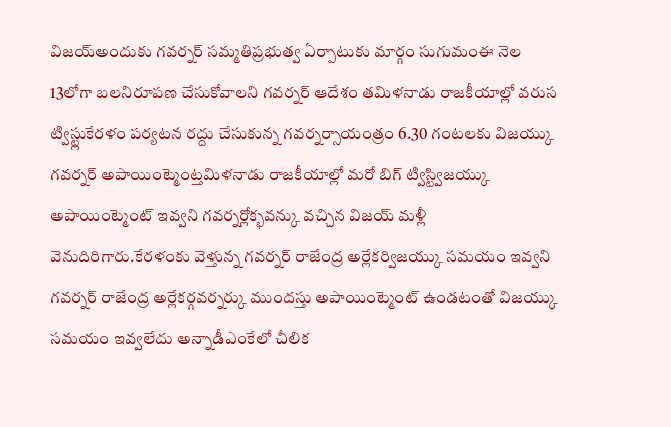విజయ్అందుకు గవర్నర్ సమ్మతిప్రభుత్వ ఏర్పాటుకు మార్గం సుగుమంఈ నెల 13లోగా బలనిరూపణ చేసుకోవాలని గవర్నర్ ఆదేశం తమిళనాడు రాజకీయాల్లో వరుస ట్విస్ట్లుకేరళం పర్యటన రద్దు చేసుకున్న గవర్నర్సాయంత్రం 6.30 గంటలకు విజయ్కు గవర్నర్ అపాయింట్మెంట్తమిళనాడు రాజకీయాల్లో మరో బిగ్ ట్విస్ట్విజయ్కు అపాయింట్మెంట్ ఇవ్వని గవర్నర్లోక్భవన్కు వచ్చిన విజయ్ మళ్లీ వెనుదిరిగారు.కేరళంకు వెళ్తున్న గవర్నర్ రాజేంద్ర అర్లేకర్విజయ్కు సమయం ఇవ్వని గవర్నర్ రాజేంద్ర అర్లేకర్గవర్నర్కు ముందస్తు అపాయింట్మెంట్ ఉండటంతో విజయ్కు సమయం ఇవ్వలేదు అన్నాడీఎంకేలో చీలిక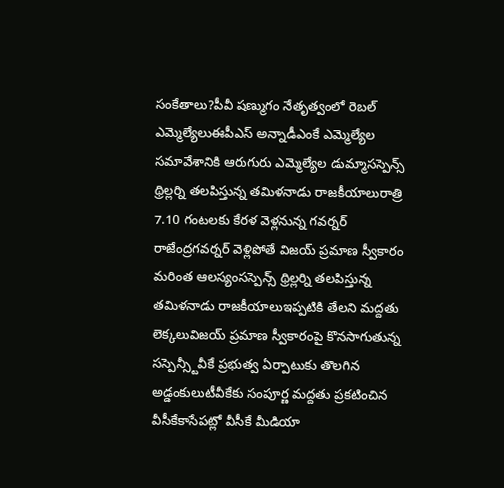సంకేతాలు?పీవీ షణ్ముగం నేతృత్వంలో రెబల్ ఎమ్మెల్యేలుఈపీఎస్ అన్నాడీఎంకే ఎమ్మెల్యేల సమావేశానికి ఆరుగురు ఎమ్మెల్యేల డుమ్మాసస్పెన్స్ థ్రిల్లర్ని తలపిస్తున్న తమిళనాడు రాజకీయాలురాత్రి 7.10 గంటలకు కేరళ వెళ్లనున్న గవర్నర్ రాజేంద్రగవర్నర్ వెళ్లిపోతే విజయ్ ప్రమాణ స్వీకారం మరింత ఆలస్యంసస్పెన్స్ థ్రిల్లర్ని తలపిస్తున్న తమిళనాడు రాజకీయాలుఇప్పటికి తేలని మద్దతు లెక్కలువిజయ్ ప్రమాణ స్వీకారంపై కొనసాగుతున్న సస్పెన్స్టీవీకే ప్రభుత్వ ఏర్పాటుకు తొలగిన అడ్డంకులుటీవీకేకు సంపూర్ణ మద్దతు ప్రకటించిన వీసీకేకాసేపట్లో వీసీకే మీడియా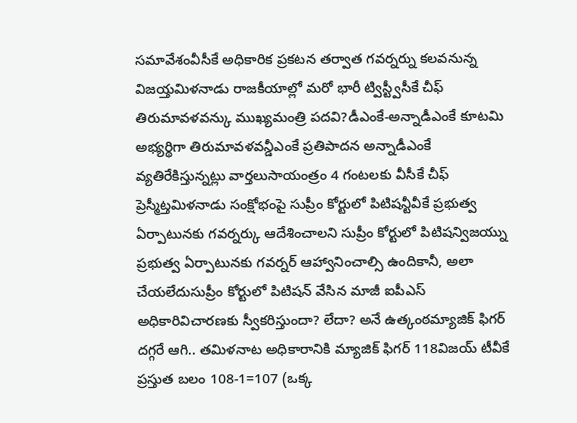సమావేశంవీసీకే అధికారిక ప్రకటన తర్వాత గవర్నర్ను కలవనున్న విజయ్తమిళనాడు రాజకీయాల్లో మరో భారీ ట్విస్ట్వీసీకే చీఫ్ తిరుమావళవన్కు ముఖ్యమంత్రి పదవి?డీఎంకే-అన్నాడీఎంకే కూటమి అభ్యర్థిగా తిరుమావళవన్డీఎంకే ప్రతిపాదన అన్నాడీఎంకే వ్యతిరేకిస్తున్నట్లు వార్తలుసాయంత్రం 4 గంటలకు వీసీకే చీఫ్ ప్రెస్మీట్తమిళనాడు సంక్షోభంపై సుప్రీం కోర్టులో పిటిషన్టీవీకే ప్రభుత్వ ఏర్పాటునకు గవర్నర్కు ఆదేశించాలని సుప్రీం కోర్టులో పిటిషన్విజయ్ను ప్రభుత్వ ఏర్పాటునకు గవర్నర్ ఆహ్వానించాల్సి ఉందికానీ, అలా చేయలేదుసుప్రీం కోర్టులో పిటిషన్ వేసిన మాజీ ఐపీఎస్ అధికారివిచారణకు స్వీకరిస్తుందా? లేదా? అనే ఉత్కంఠమ్యాజిక్ ఫిగర్ దగ్గరే ఆగి.. తమిళనాట అధికారానికి మ్యాజిక్ ఫిగర్ 118విజయ్ టీవీకే ప్రస్తుత బలం 108-1=107 (ఒక్క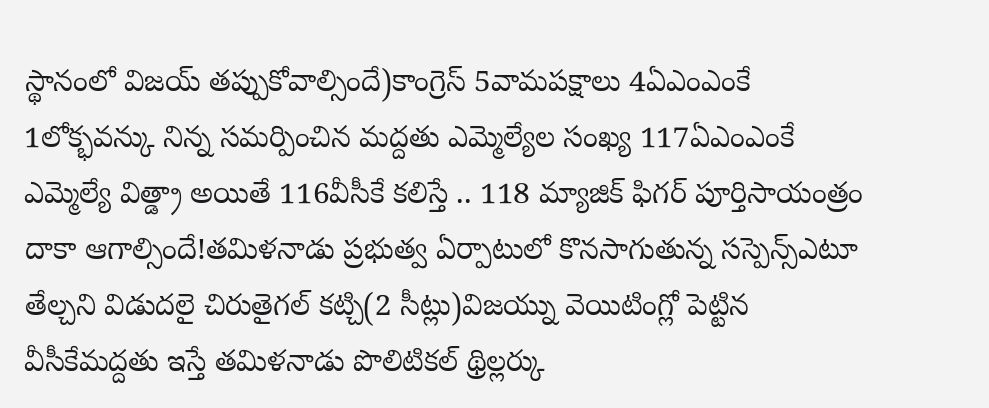స్థానంలో విజయ్ తప్పుకోవాల్సిందే)కాంగ్రెస్ 5వామపక్షాలు 4ఏఎంఎంకే 1లోక్భవన్కు నిన్న సమర్పించిన మద్దతు ఎమ్మెల్యేల సంఖ్య 117ఏఎంఎంకే ఎమ్మెల్యే విత్డ్రా అయితే 116వీసీకే కలిస్తే .. 118 మ్యాజిక్ ఫిగర్ పూర్తిసాయంత్రం దాకా ఆగాల్సిందే!తమిళనాడు ప్రభుత్వ ఏర్పాటులో కొనసాగుతున్న సస్పెన్స్ఎటూ తేల్చని విడుదలై చిరుతైగల్ కట్చి(2 సీట్లు)విజయ్ను వెయిటింగ్లో పెట్టిన వీసీకేమద్దతు ఇస్తే తమిళనాడు పొలిటికల్ థ్రిల్లర్కు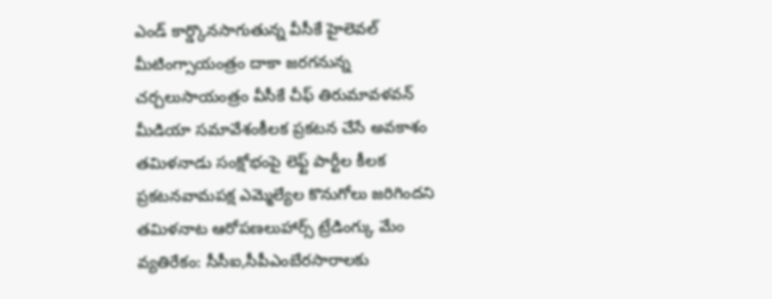ఎండ్ కార్డ్కొనసాగుతున్న వీసీకే హైలెవల్ మీటింగ్సాయంత్రం దాకా జరగనున్న చర్చలుసాయంత్రం వీసీకే చీఫ్ తిరుమావళవన్ మీడియా సమావేశంకీలక ప్రకటన చేసే అవకాశం తమిళనాడు సంక్షోభంపై లెఫ్ట్ పార్టీల కీలక ప్రకటనవామపక్ష ఎమ్మెల్యేల కొనుగోలు జరిగిందని తమిళనాట ఆరోపణలుహార్స్ ట్రేడింగ్కు మేం వ్యతిరేకం: సీసీఐ,సీపీఎంబేరసారాలకు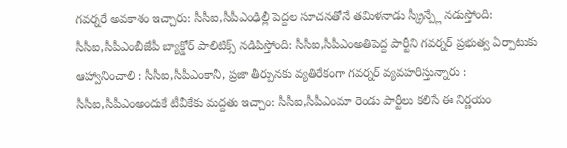గవర్నరే అవకాశం ఇచ్చారు: సీసీఐ,సీపీఎంఢిల్లీ పెద్దల సూచనతోనే తమిళనాడు స్క్రీన్ప్లే నడుస్తోంది: సీసీఐ,సీపీఎంబీజేపీ బ్యాక్డోర్ పాలిటిక్స్ నడిపిస్తోంది: సీసీఐ,సీపీఎంఅతిపెద్ద పార్టీని గవర్నర్ ప్రభుత్వ ఏర్పాటుకు ఆహ్వానించాలి : సీసీఐ,సీపీఎంకానీ, ప్రజా తీర్పునకు వ్యతిరేకంగా గవర్నర్ వ్యవహరిస్తున్నారు : సీసీఐ,సీపీఎంఅందుకే టీవీకేకు మద్దతు ఇచ్చాం: సీసీఐ,సీపీఎంమా రెండు పార్టీలు కలిసే ఈ నిర్ణయం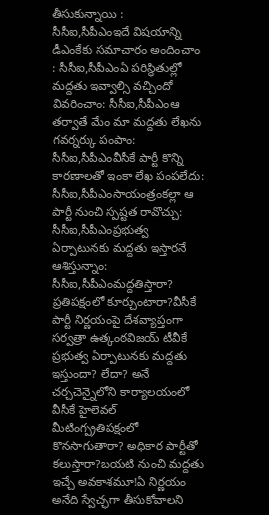తీసుకున్నాయి : సీసీఐ,సీపీఎంఇదే విషయాన్ని డీఎంకేకు సమాచారం అందించాం : సీసీఐ,సీపీఎంఏ పరిస్థితుల్లో మద్దతు ఇవ్వాల్సి వచ్చిందో వివరించాం: సీసీఐ,సీపీఎంఆ తర్వాతే మేం మా మద్దతు లేఖను గవర్నర్కు పంపాం: సీసీఐ,సీపీఎంవీసీకే పార్టీ కొన్ని కారణాలతో ఇంకా లేఖ పంపలేదు: సీసీఐ,సీపీఎంసాయంత్రంకల్లా ఆ పార్టీ నుంచి స్పష్టత రావొచ్చు: సీసీఐ,సీపీఎంప్రభుత్వ ఏర్పాటునకు మద్దతు ఇస్తారనే ఆశిస్తున్నాం: సీసీఐ,సీపీఎంమద్దతిస్తారా? ప్రతిపక్షంలో కూర్చుంటారా?వీసీకే పార్టీ నిర్ణయంపై దేశవ్యాప్తంగా సర్వత్రా ఉత్కంఠవిజయ్ టీవీకే ప్రభుత్వ ఏర్పాటునకు మద్దతు ఇస్తుందా? లేదా? అనే చర్చచెన్నైలోని కార్యాలయంలో వీసీకే హైలెవల్ మీటింగ్ప్రతిపక్షంలో కొనసాగుతారా? అధికార పార్టీతో కలుస్తారా?బయటి నుంచి మద్దతు ఇచ్చే అవకాశమూ!ఏ నిర్ణయం అనేది స్వేచ్ఛగా తీసుకోవాలని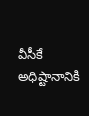వీసీకే అధిష్టానానికి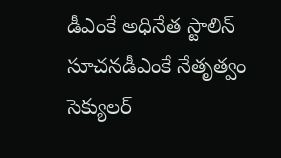డీఎంకే అధినేత స్టాలిన్ సూచనడీఎంకే నేతృత్వం సెక్యులర్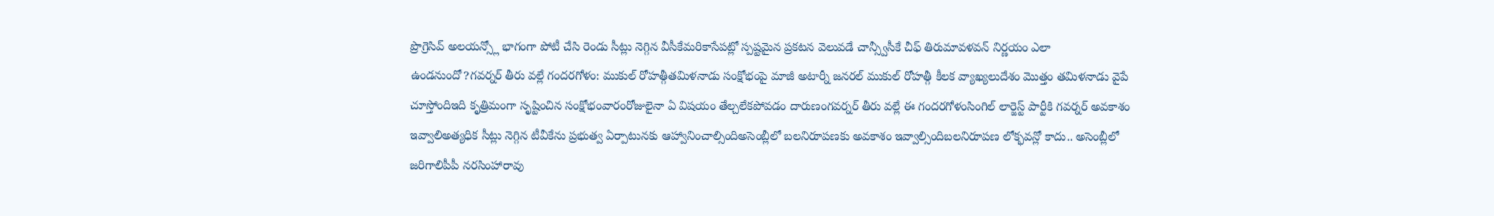ప్రొగ్రెసివ్ అలయన్స్లో భాగంగా పోటీ చేసి రెండు సీట్లు నెగ్గిన వీసీకేమరికాసేపట్లో స్పష్టమైన ప్రకటన వెలువడే చాన్స్వీసీకే చీఫ్ తిరుమావళవన్ నిర్ణయం ఎలా ఉండనుందో?గవర్నర్ తీరు వల్లే గందరగోళం: ముకుల్ రోహత్గీతమిళనాడు సంక్షోభంపై మాజీ అటార్నీ జనరల్ ముకుల్ రోహత్గీ కీలక వ్యాఖ్యలుదేశం మొత్తం తమిళనాడు వైపే చూస్తోందిఇది కృత్రిమంగా సృష్టించిన సంక్షోభంవారంరోజులైనా ఏ విషయం తేల్చలేకపోవడం దారుణంగవర్నర్ తీరు వల్లే ఈ గందరగోళంసింగిల్ లార్జెస్ట్ పార్టీకి గవర్నర్ అవకాశం ఇవ్వాలిఅత్యధిక సీట్లు నెగ్గిన టీవీకేను ప్రభుత్వ ఏర్పాటునకు ఆహ్వానించాల్సిందిఅసెంబ్లీలో బలనిరూపణకు అవకాశం ఇవ్వాల్సిందిబలనిరూపణ లోక్భవన్లో కాదు.. అసెంబ్లీలో జరిగాలిపీపీ నరసింహారావు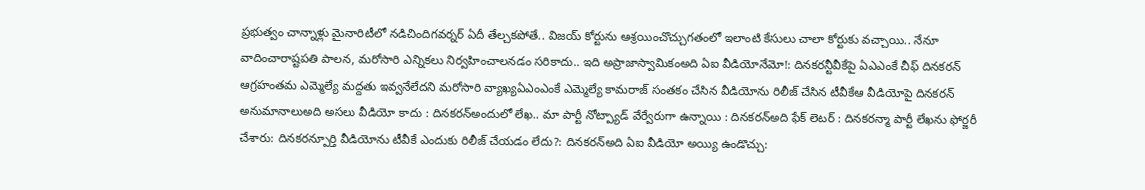ప్రభుత్వం చాన్నాళ్లు మైనారిటీలో నడిచిందిగవర్నర్ ఏదీ తేల్చకపోతే.. విజయ్ కోర్టును ఆశ్రయించొచ్చుగతంలో ఇలాంటి కేసులు చాలా కోర్టుకు వచ్చాయి.. నేనూ వాదించారాష్టపతి పాలన, మరోసారి ఎన్నికలు నిర్వహించాలనడం సరికాదు.. ఇది అప్రాజాస్వామికంఅది ఏఐ వీడియోనేమో!: దినకరన్టీవీకేపై ఏఎఎంకే చీఫ్ దినకరన్ ఆగ్రహంతమ ఎమ్మెల్యే మద్దతు ఇవ్వనేలేదని మరోసారి వ్యాఖ్యఏఎంఎంకే ఎమ్మెల్యే కామరాజ్ సంతకం చేసిన వీడియోను రిలీజ్ చేసిన టీవీకేఆ వీడియోపై దినకరన్ అనుమానాలుఅది అసలు వీడియో కాదు : దినకరన్అందులో లేఖ.. మా పార్టీ నోట్ప్యాడ్ వేర్వేరుగా ఉన్నాయి : దినకరన్అది ఫేక్ లెటర్ : దినకరన్మా పార్టీ లేఖను ఫోర్జరీ చేశారు: దినకరన్పూర్తి వీడియోను టీవీకే ఎందుకు రిలీజ్ చేయడం లేదు?: దినకరన్అది ఏఐ వీడియో అయ్యి ఉండొచ్చు: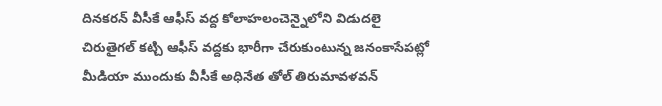దినకరన్ వీసీకే ఆఫీస్ వద్ద కోలాహలంచెన్నైలోని విడుదలై చిరుతైగల్ కట్చి ఆఫీస్ వద్దకు భారీగా చేరుకుంటున్న జనంకాసేపట్లో మీడియా ముందుకు వీసీకే అధినేత తోల్ తిరుమావళవన్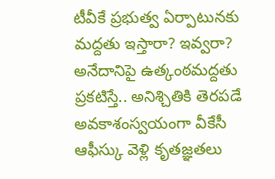టీవీకే ప్రభుత్వ ఏర్పాటునకు మద్దతు ఇస్తారా? ఇవ్వరా? అనేదానిపై ఉత్కంఠమద్దతు ప్రకటిస్తే.. అనిశ్చితికి తెరపడే అవకాశంస్వయంగా వీకేసీ ఆఫీస్కు వెళ్లి కృతజ్ఞతలు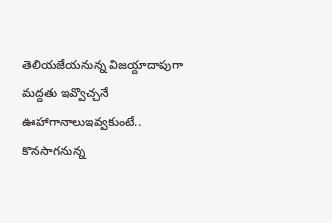తెలియజేయనున్న విజయ్దాదాపుగా మద్దతు ఇవ్వొచ్చనే ఊహాగానాలుఇవ్వకుంటే.. కొనసాగనున్న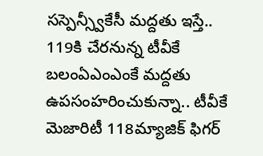సస్పెన్స్వీకేసీ మద్దతు ఇస్తే.. 119కి చేరనున్న టీవీకే బలంఏఎంఎంకే మద్దతు ఉపసంహరించుకున్నా.. టీవీకే మెజారిటీ 118మ్యాజిక్ ఫిగర్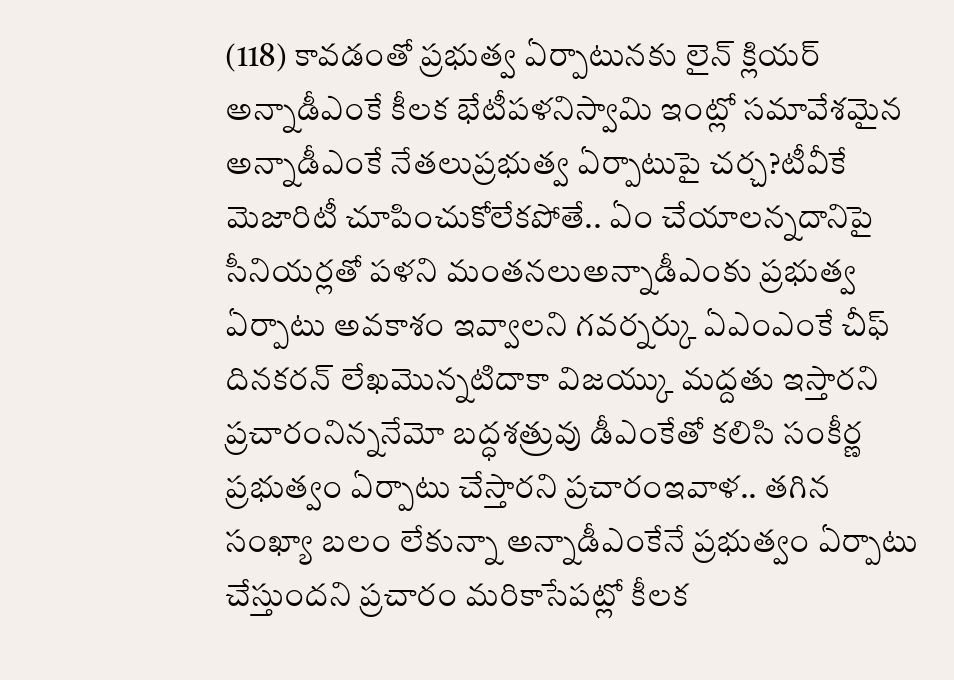(118) కావడంతో ప్రభుత్వ ఏర్పాటునకు లైన్ క్లియర్ అన్నాడీఎంకే కీలక భేటీపళనిస్వామి ఇంట్లో సమావేశమైన అన్నాడీఎంకే నేతలుప్రభుత్వ ఏర్పాటుపై చర్చ?టీవీకే మెజారిటీ చూపించుకోలేకపోతే.. ఏం చేయాలన్నదానిపై సీనియర్లతో పళని మంతనలుఅన్నాడీఎంకు ప్రభుత్వ ఏర్పాటు అవకాశం ఇవ్వాలని గవర్నర్కు ఏఎంఎంకే చీఫ్ దినకరన్ లేఖమొన్నటిదాకా విజయ్కు మద్దతు ఇస్తారని ప్రచారంనిన్ననేమో బద్ధశత్రువు డీఎంకేతో కలిసి సంకీర్ణ ప్రభుత్వం ఏర్పాటు చేస్తారని ప్రచారంఇవాళ.. తగిన సంఖ్యా బలం లేకున్నా అన్నాడీఎంకేనే ప్రభుత్వం ఏర్పాటు చేస్తుందని ప్రచారం మరికాసేపట్లో కీలక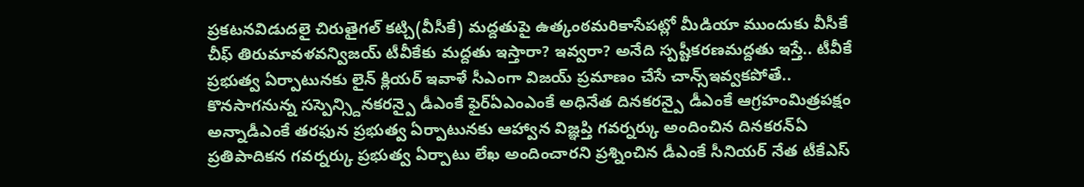ప్రకటనవిడుదలై చిరుతైగల్ కట్చి(వీసీకే) మద్దతుపై ఉత్కంఠమరికాసేపట్లో మీడియా ముందుకు వీసీకే చీఫ్ తిరుమావళవన్విజయ్ టీవీకేకు మద్దతు ఇస్తారా? ఇవ్వరా? అనేది స్పష్టీకరణమద్దతు ఇస్తే.. టీవీకే ప్రభుత్వ ఏర్పాటునకు లైన్ క్లియర్ ఇవాళే సీఎంగా విజయ్ ప్రమాణం చేసే చాన్స్ఇవ్వకపోతే.. కొనసాగనున్న సస్పెన్స్దినకరన్పై డీఎంకే ఫైర్ఏఎంఎంకే అధినేత దినకరన్పై డీఎంకే ఆగ్రహంమిత్రపక్షం అన్నాడీఎంకే తరఫున ప్రభుత్వ ఏర్పాటునకు ఆహ్వాన విజ్ఞప్తి గవర్నర్కు అందించిన దినకరన్ఏ ప్రతిపాదికన గవర్నర్కు ప్రభుత్వ ఏర్పాటు లేఖ అందించారని ప్రశ్నించిన డీఎంకే సీనియర్ నేత టీకేఎస్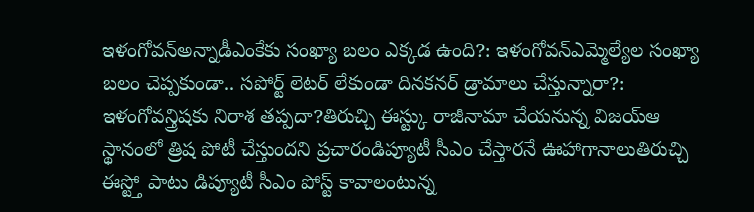ఇళంగోవన్అన్నాడీఎంకేకు సంఖ్యా బలం ఎక్కడ ఉంది?: ఇళంగోవన్ఎమ్మెల్యేల సంఖ్యా బలం చెప్పకుండా.. సపోర్ట్ లెటర్ లేకుండా దినకనర్ డ్రామాలు చేస్తున్నారా?: ఇళంగోవన్త్రిషకు నిరాశ తప్పదా?తిరుచ్చి ఈస్ట్కు రాజీనామా చేయనున్న విజయ్ఆ స్థానంలో త్రిష పోటీ చేస్తుందని ప్రచారండిప్యూటీ సీఎం చేస్తారనే ఊహాగానాలుతిరుచ్చి ఈస్ట్తో పాటు డిప్యూటీ సీఎం పోస్ట్ కావాలంటున్న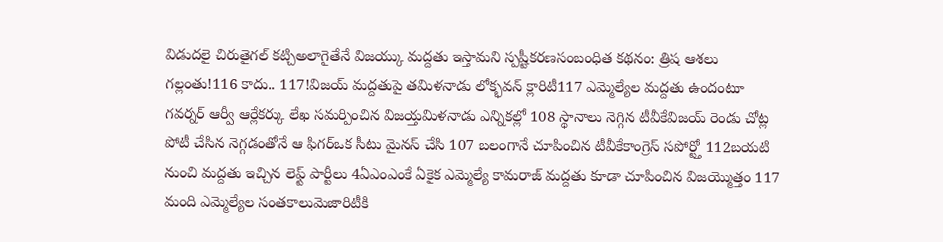విడుదలై చిరుతైగల్ కట్చిఅలాగైతేనే విజయ్కు మద్దతు ఇస్తామని స్పష్టీకరణసంబంధిత కథనం: త్రిష ఆశలు గల్లంతు!116 కాదు.. 117!విజయ్ మద్దతుపై తమిళనాడు లోక్భవన్ క్లారిటీ117 ఎమ్మెల్యేల మద్దతు ఉందంటూ గవర్నర్ ఆర్వీ ఆర్లేకర్కు లేఖ సమర్పించిన విజయ్తమిళనాడు ఎన్నికల్లో 108 స్థానాలు నెగ్గిన టీవీకేవిజయ్ రెండు చోట్ల పోటీ చేసిన నెగ్గడంతోనే ఆ ఫిగర్ఒక సీటు మైనస్ చేసి 107 బలంగానే చూపించిన టీవీకేకాంగ్రెస్ సపోర్ట్తో 112బయటి నుంచి మద్దతు ఇచ్చిన లెఫ్ట్ పార్టీలు 4ఏఎంఎంకే ఏకైక ఎమ్మెల్యే కామరాజ్ మద్దతు కూడా చూపించిన విజయ్మొత్తం 117 మంది ఎమ్మెల్యేల సంతకాలుమెజారిటీకి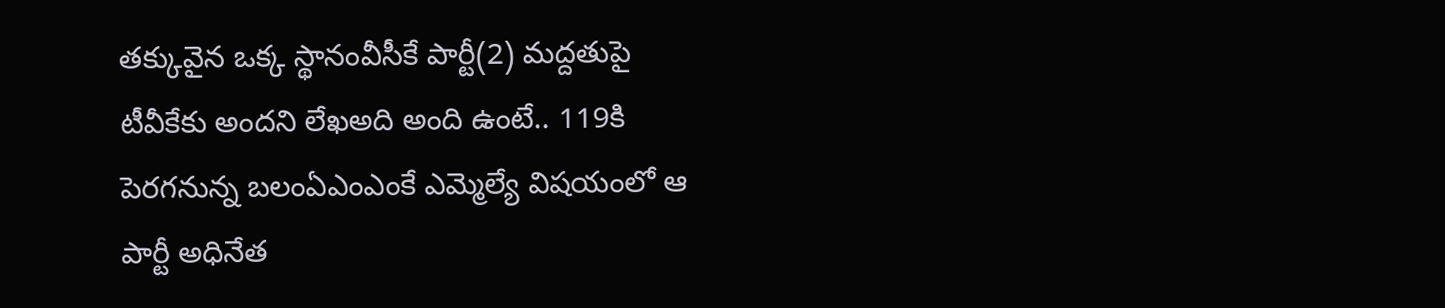తక్కువైన ఒక్క స్థానంవీసీకే పార్టీ(2) మద్దతుపై టీవీకేకు అందని లేఖఅది అంది ఉంటే.. 119కి పెరగనున్న బలంఏఎంఎంకే ఎమ్మెల్యే విషయంలో ఆ పార్టీ అధినేత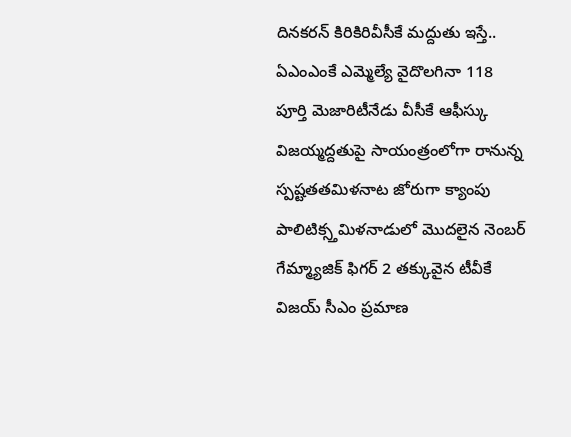దినకరన్ కిరికిరివీసీకే మద్దుతు ఇస్తే.. ఏఎంఎంకే ఎమ్మెల్యే వైదొలగినా 118 పూర్తి మెజారిటీనేడు వీసీకే ఆఫీస్కు విజయ్మద్దతుపై సాయంత్రంలోగా రానున్న స్పష్టతతమిళనాట జోరుగా క్యాంపు పాలిటిక్స్తమిళనాడులో మొదలైన నెంబర్ గేమ్మ్యాజిక్ ఫిగర్ 2 తక్కువైన టీవీకే విజయ్ సీఎం ప్రమాణ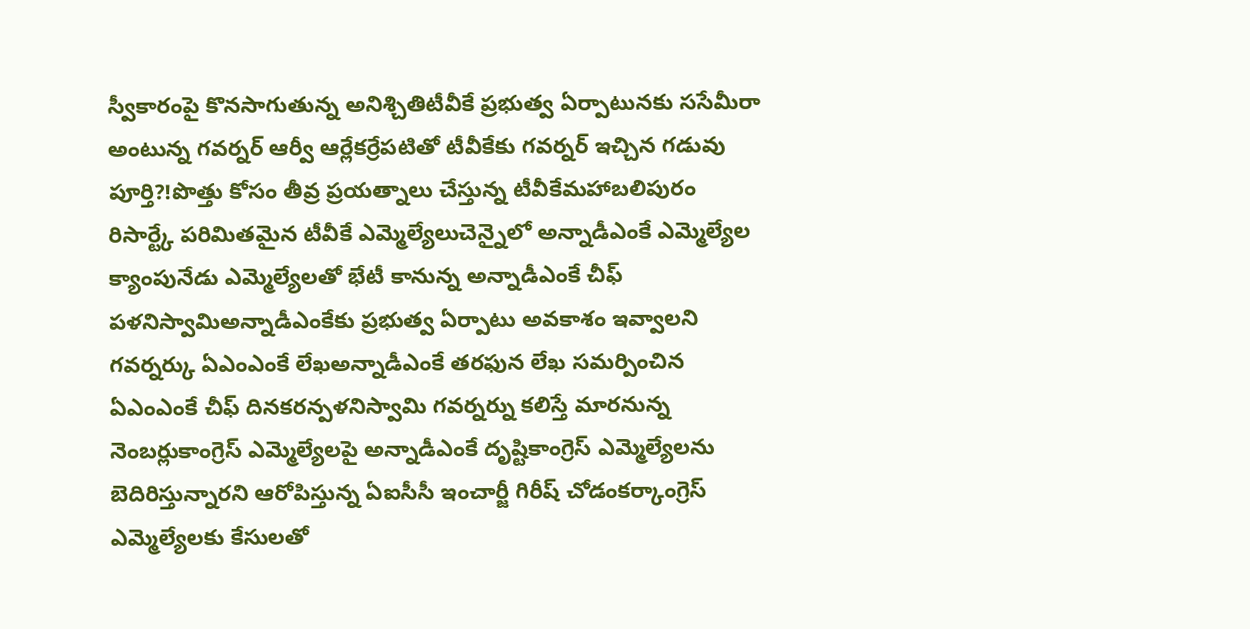స్వీకారంపై కొనసాగుతున్న అనిశ్చితిటీవీకే ప్రభుత్వ ఏర్పాటునకు ససేమీరా అంటున్న గవర్నర్ ఆర్వీ ఆర్లేకర్రేపటితో టీవీకేకు గవర్నర్ ఇచ్చిన గడువు పూర్తి?!పొత్తు కోసం తీవ్ర ప్రయత్నాలు చేస్తున్న టీవీకేమహాబలిపురం రిసార్ట్కే పరిమితమైన టీవీకే ఎమ్మెల్యేలుచెన్నైలో అన్నాడీఎంకే ఎమ్మెల్యేల క్యాంపునేడు ఎమ్మెల్యేలతో భేటీ కానున్న అన్నాడీఎంకే చీఫ్ పళనిస్వామిఅన్నాడీఎంకేకు ప్రభుత్వ ఏర్పాటు అవకాశం ఇవ్వాలని గవర్నర్కు ఏఎంఎంకే లేఖఅన్నాడీఎంకే తరఫున లేఖ సమర్పించిన ఏఎంఎంకే చీఫ్ దినకరన్పళనిస్వామి గవర్నర్ను కలిస్తే మారనున్న నెంబర్లుకాంగ్రెస్ ఎమ్మెల్యేలపై అన్నాడీఎంకే దృష్టికాంగ్రెస్ ఎమ్మెల్యేలను బెదిరిస్తున్నారని ఆరోపిస్తున్న ఏఐసీసీ ఇంచార్జీ గిరీష్ చోడంకర్కాంగ్రెస్ ఎమ్మెల్యేలకు కేసులతో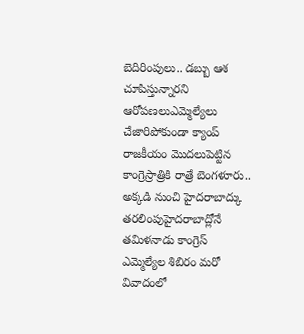బెదిరింపులు.. డబ్బు ఆశ చూపిస్తున్నారని ఆరోపణలుఎమ్మెల్యేలు చేజారిపోకుండా క్యాంప్ రాజకీయం మొదలుపెట్టిన కాంగ్రెస్రాత్రికి రాత్రే బెంగళూరు.. అక్కడి నుంచి హైదరాబాద్కు తరలింపుహైదరాబాద్లోనే తమిళనాడు కాంగ్రెస్ ఎమ్మెల్యేల శిబిరం మరో వివాదంలో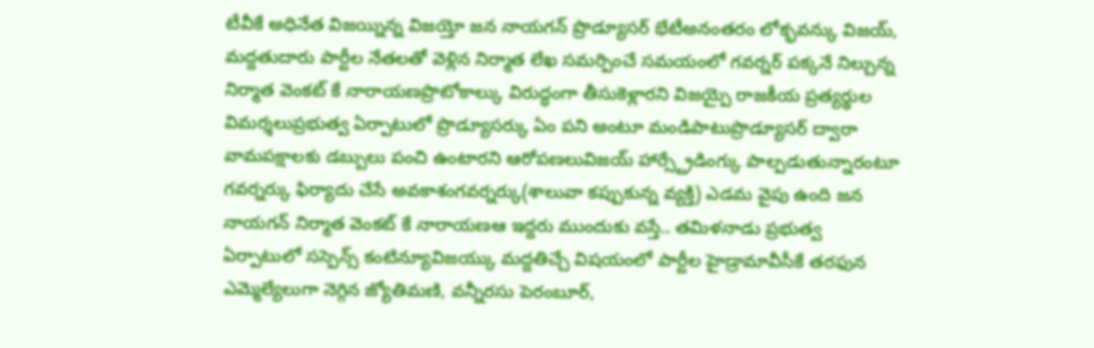టీవీకే అధినేత విజయ్నిన్న విజయ్తో జన నాయగన్ ప్రొడ్యూసర్ భేటీఅనంతరం లోక్భవన్కు విజయ్, మద్దతుదారు పార్టీల నేతలతో వెళ్లిన నిర్మాత లేఖ సమర్పించే సమయంలో గవర్నర్ పక్కనే నిల్చున్న నిర్మాత వెంకట్ కే నారాయణప్రొటోకాల్కు విరుద్ధంగా తీసుకెళ్లారని విజయ్పై రాజకీయ ప్రత్యర్థుల విమర్శలుప్రభుత్వ ఏర్పాటులో ప్రొడ్యూసర్కు ఏం పని అంటూ మండిపాటుప్రొడ్యూసర్ ద్వారా వామపక్షాలకు డబ్బులు పంచి ఉంటారని ఆరోపణలువిజయ్ హార్స్ట్రేడింగ్కు పాల్పడుతున్నారంటూ గవర్నర్కు ఫిర్యాదు చేసే అవకాశంగవర్నర్కు(శాలువా కప్పుకున్న వ్యక్తి) ఎడమ వైపు ఉంది జన నాయగన్ నిర్మాత వెంకట్ కే నారాయణఆ ఇద్దరు ముందుకు వస్తే.. తమిళనాడు ప్రభుత్వ ఏర్పాటులో సస్పెన్స్ కంటిన్యూవిజయ్కు మద్దతిచ్చే విషయంలో పార్టీల హైడ్రామావీసీకే తరఫున ఎమ్మెల్యేలుగా నెగ్గిన జ్యోతిమణి, వన్నీరసు పెరంబూర్,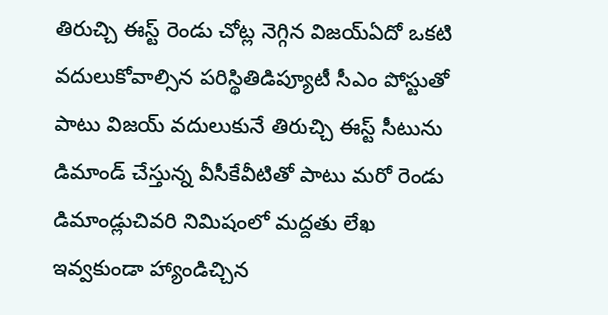తిరుచ్చి ఈస్ట్ రెండు చోట్ల నెగ్గిన విజయ్ఏదో ఒకటి వదులుకోవాల్సిన పరిస్థితిడిప్యూటీ సీఎం పోస్టుతో పాటు విజయ్ వదులుకునే తిరుచ్చి ఈస్ట్ సీటును డిమాండ్ చేస్తున్న వీసీకేవీటితో పాటు మరో రెండు డిమాండ్లుచివరి నిమిషంలో మద్దతు లేఖ ఇవ్వకుండా హ్యాండిచ్చిన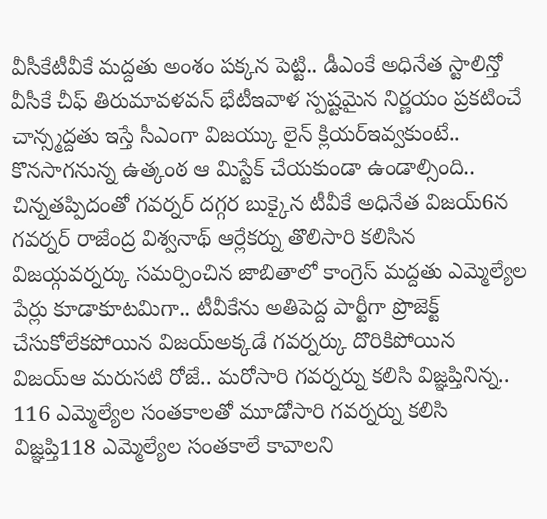వీసీకేటీవీకే మద్దతు అంశం పక్కన పెట్టి.. డీఎంకే అధినేత స్టాలిన్తో వీసీకే చీఫ్ తిరుమావళవన్ భేటీఇవాళ స్పష్టమైన నిర్ణయం ప్రకటించే చాన్స్మద్దతు ఇస్తే సీఎంగా విజయ్కు లైన్ క్లియర్ఇవ్వకుంటే.. కొనసాగనున్న ఉత్కంఠ ఆ మిస్టేక్ చేయకుండా ఉండాల్సింది.. చిన్నతప్పిదంతో గవర్నర్ దగ్గర బుక్కైన టీవీకే అధినేత విజయ్6న గవర్నర్ రాజేంద్ర విశ్వనాథ్ ఆర్లేకర్ను తొలిసారి కలిసిన విజయ్గవర్నర్కు సమర్పించిన జాబితాలో కాంగ్రెస్ మద్దతు ఎమ్మెల్యేల పేర్లు కూడాకూటమిగా.. టీవీకేను అతిపెద్ద పార్టీగా ప్రొజెక్ట్ చేసుకోలేకపోయిన విజయ్అక్కడే గవర్నర్కు దొరికిపోయిన విజయ్ఆ మరుసటి రోజే.. మరోసారి గవర్నర్ను కలిసి విజ్ఞప్తినిన్న.. 116 ఎమ్మెల్యేల సంతకాలతో మూడోసారి గవర్నర్ను కలిసి విజ్ఞప్తి118 ఎమ్మెల్యేల సంతకాలే కావాలని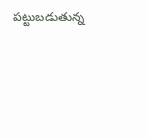పట్టుబడుతున్న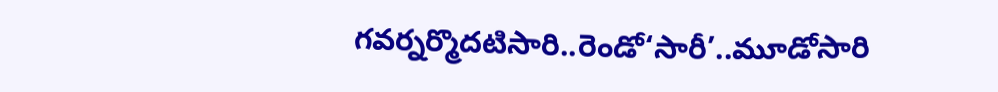గవర్నర్మొదటిసారి..రెండో‘సారీ’..మూడోసారి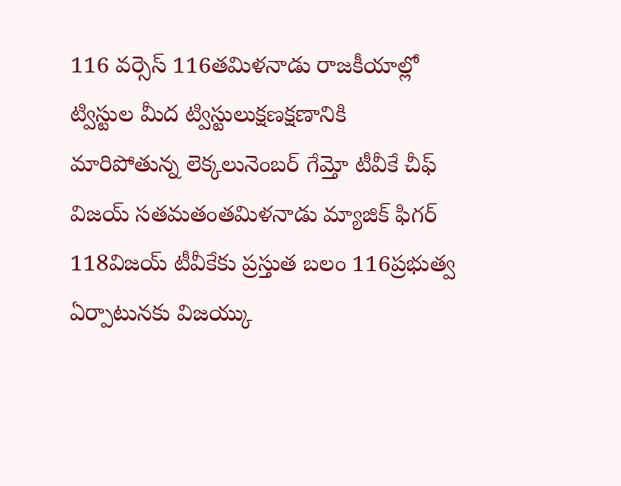116 వర్సెస్ 116తమిళనాడు రాజకీయాల్లో ట్విస్టుల మీద ట్విస్టులుక్షణక్షణానికి మారిపోతున్న లెక్కలునెంబర్ గేమ్తో టీవీకే చీఫ్ విజయ్ సతమతంతమిళనాడు మ్యాజిక్ ఫిగర్ 118విజయ్ టీవీకేకు ప్రస్తుత బలం 116ప్రభుత్వ ఏర్పాటునకు విజయ్కు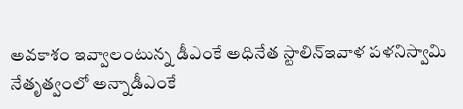అవకాశం ఇవ్వాలంటున్న డీఎంకే అధినేత స్టాలిన్ఇవాళ పళనిస్వామి నేతృత్వంలో అన్నాడీఎంకే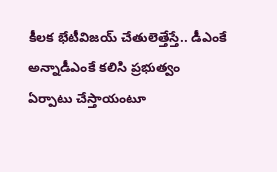కీలక భేటీవిజయ్ చేతులెత్తేస్తే.. డీఎంకే అన్నాడీఎంకే కలిసి ప్రభుత్వం ఏర్పాటు చేస్తాయంటూ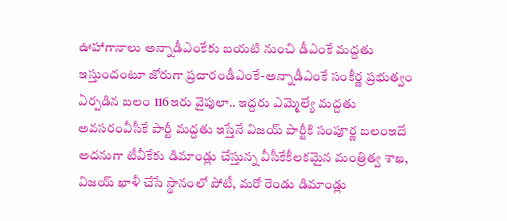ఊహాగానాలు అన్నాడీఎంకేకు బయటి నుంచి డీఎంకే మద్దతు ఇస్తుందంటూ జోరుగా ప్రచారండీఎంకే-అన్నాడీఎంకే సంకీర్ణ ప్రభుత్వం ఏర్పడిన బలం 116ఇరు వైపులా.. ఇద్దరు ఎమ్మెల్యే మద్దతు అవసరంవీసీకే పార్టీ మద్దతు ఇస్తేనే విజయ్ పార్టీకి సంపూర్ణ బలంఇదే అదనుగా టీవీకేకు డిమాండ్లు చేస్తున్న వీసీకేకీలకమైన మంత్రిత్వ శాఖ, విజయ్ ఖాళీ చేసే స్థానంలో పోటీ, మరో రెండు డిమాండ్లు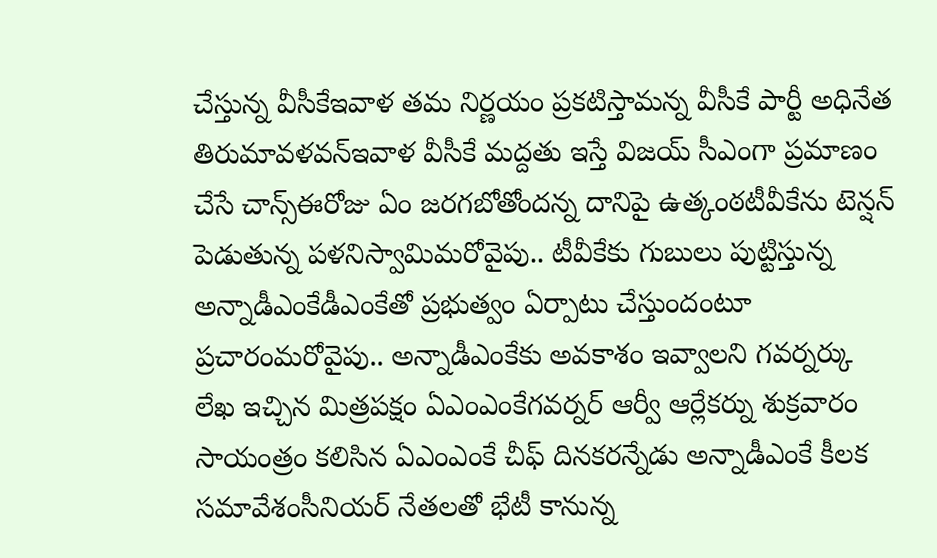చేస్తున్న వీసీకేఇవాళ తమ నిర్ణయం ప్రకటిస్తామన్న వీసీకే పార్టీ అధినేత తిరుమావళవన్ఇవాళ వీసీకే మద్దతు ఇస్తే విజయ్ సీఎంగా ప్రమాణం చేసే చాన్స్ఈరోజు ఏం జరగబోతోందన్న దానిపై ఉత్కంఠటీవీకేను టెన్షన్ పెడుతున్న పళనిస్వామిమరోవైపు.. టీవీకేకు గుబులు పుట్టిస్తున్న అన్నాడీఎంకేడీఎంకేతో ప్రభుత్వం ఏర్పాటు చేస్తుందంటూ ప్రచారంమరోవైపు.. అన్నాడీఎంకేకు అవకాశం ఇవ్వాలని గవర్నర్కు లేఖ ఇచ్చిన మిత్రపక్షం ఏఎంఎంకేగవర్నర్ ఆర్వీ ఆర్లేకర్ను శుక్రవారం సాయంత్రం కలిసిన ఏఎంఎంకే చీఫ్ దినకరన్నేడు అన్నాడీఎంకే కీలక సమావేశంసీనియర్ నేతలతో భేటీ కానున్న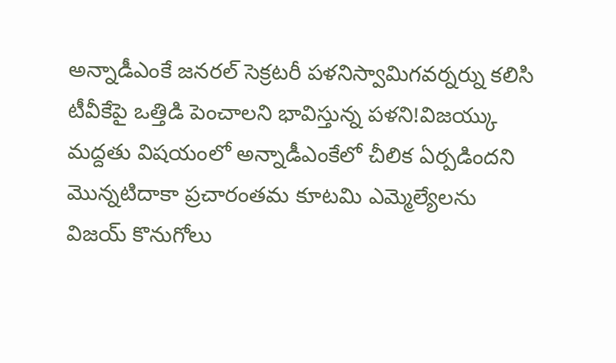అన్నాడీఎంకే జనరల్ సెక్రటరీ పళనిస్వామిగవర్నర్ను కలిసి టీవీకేపై ఒత్తిడి పెంచాలని భావిస్తున్న పళని!విజయ్కు మద్దతు విషయంలో అన్నాడీఎంకేలో చీలిక ఏర్పడిందని మొన్నటిదాకా ప్రచారంతమ కూటమి ఎమ్మెల్యేలను విజయ్ కొనుగోలు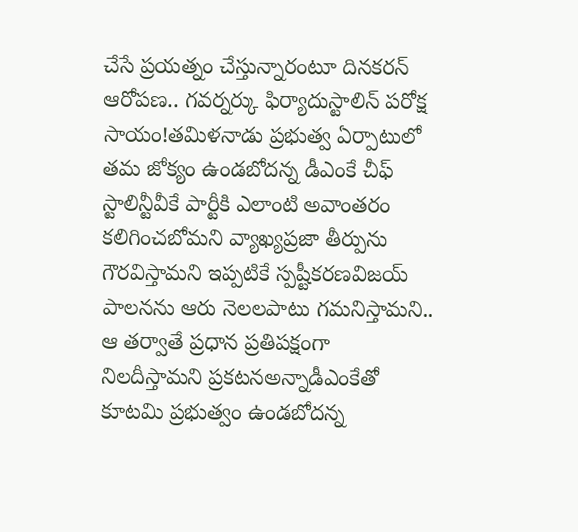చేసే ప్రయత్నం చేస్తున్నారంటూ దినకరన్ ఆరోపణ.. గవర్నర్కు ఫిర్యాదుస్టాలిన్ పరోక్ష సాయం!తమిళనాడు ప్రభుత్వ ఏర్పాటులో తమ జోక్యం ఉండబోదన్న డీఎంకే చీఫ్ స్టాలిన్టీవీకే పార్టీకి ఎలాంటి అవాంతరం కలిగించబోమని వ్యాఖ్యప్రజా తీర్పును గౌరవిస్తామని ఇప్పటికే స్పష్టీకరణవిజయ్ పాలనను ఆరు నెలలపాటు గమనిస్తామని.. ఆ తర్వాతే ప్రధాన ప్రతిపక్షంగా నిలదీస్తామని ప్రకటనఅన్నాడీఎంకేతో కూటమి ప్రభుత్వం ఉండబోదన్న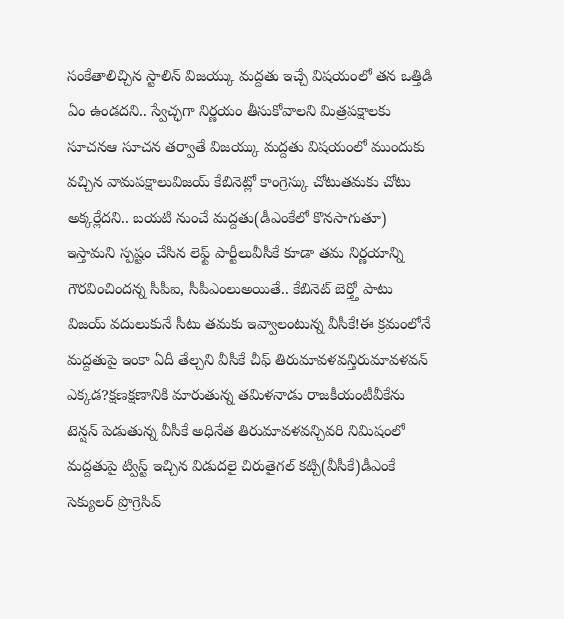సంకేతాలిచ్చిన స్టాలిన్ విజయ్కు మద్దతు ఇచ్చే విషయంలో తన ఒత్తిడి ఏం ఉండదని.. స్వేచ్ఛగా నిర్ణయం తీసుకోవాలని మిత్రపక్షాలకు సూచనఆ సూచన తర్వాతే విజయ్కు మద్దతు విషయంలో ముందుకు వచ్చిన వామపక్షాలువిజయ్ కేబినెట్లో కాంగ్రెస్కు చోటుతమకు చోటు అక్కర్లేదని.. బయటి నుంచే మద్దతు(డీఎంకేలో కొనసాగుతూ) ఇస్తామని స్పష్టం చేసిన లెఫ్ట్ పార్టీలువీసీకే కూడా తమ నిర్ణయాన్ని గౌరవించిందన్న సీపీఐ, సీపీఎంలుఅయితే.. కేబినెట్ బెర్త్తో పాటు విజయ్ వదులుకునే సీటు తమకు ఇవ్వాలంటున్న వీసీకే!ఈ క్రమంలోనే మద్దతుపై ఇంకా ఏదీ తేల్చని వీసీకే చీఫ్ తిరుమావళవన్తిరుమావళవన్ ఎక్కడ?క్షణక్షణానికి మారుతున్న తమిళనాడు రాజకీయంటీవీకేను టెన్షన్ పెడుతున్న వీసీకే అధినేత తిరుమావళవన్చివరి నిమిషంలో మద్దతుపై ట్విస్ట్ ఇచ్చిన విడుదలై చిరుతైగల్ కట్చి(వీసీకే)డీఎంకే సెక్యులర్ ప్రొగ్రెసివ్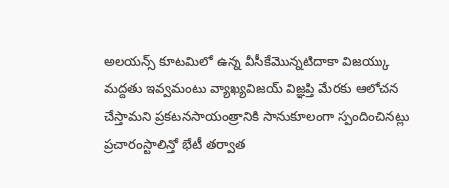అలయన్స్ కూటమిలో ఉన్న వీసీకేమొన్నటిదాకా విజయ్కు మద్దతు ఇవ్వమంటు వ్యాఖ్యవిజయ్ విజ్ఞప్తి మేరకు ఆలోచన చేస్తామని ప్రకటనసాయంత్రానికి సానుకూలంగా స్పందించినట్లు ప్రచారంస్టాలిన్తో భేటీ తర్వాత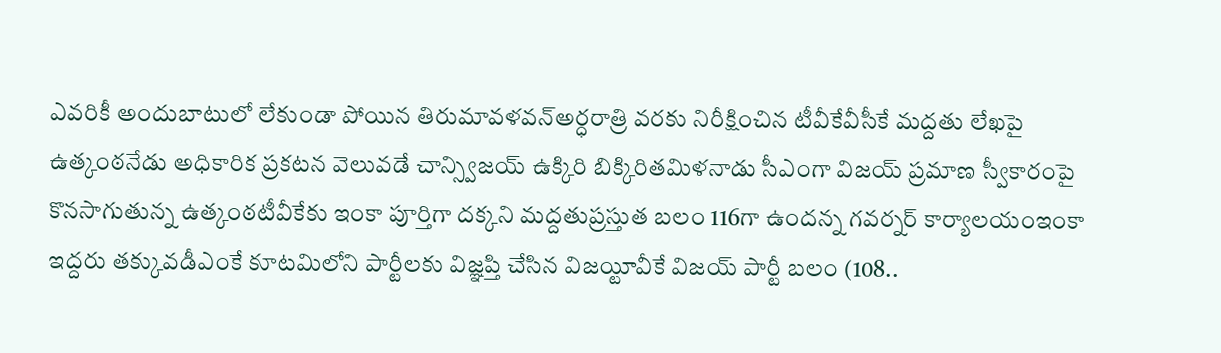ఎవరికీ అందుబాటులో లేకుండా పోయిన తిరుమావళవన్అర్ధరాత్రి వరకు నిరీక్షించిన టీవీకేవీసీకే మద్దతు లేఖపై ఉత్కంఠనేడు అధికారిక ప్రకటన వెలువడే చాన్స్విజయ్ ఉక్కిరి బిక్కిరితమిళనాడు సీఎంగా విజయ్ ప్రమాణ స్వీకారంపై కొనసాగుతున్న ఉత్కంఠటీవీకేకు ఇంకా పూర్తిగా దక్కని మద్దతుప్రస్తుత బలం 116గా ఉందన్న గవర్నర్ కార్యాలయంఇంకా ఇద్దరు తక్కువడీఎంకే కూటమిలోని పార్టీలకు విజ్ఞప్తి చేసిన విజయ్టీవీకే విజయ్ పార్టీ బలం (108..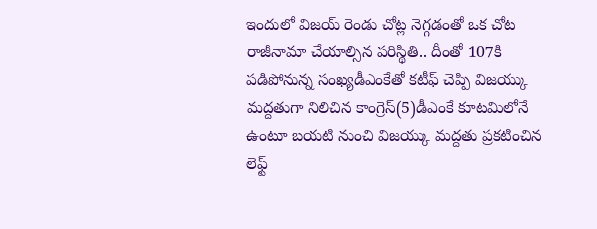ఇందులో విజయ్ రెండు చోట్ల నెగ్గడంతో ఒక చోట రాజీనామా చేయాల్సిన పరిస్థితి.. దీంతో 107కి పడిపోనున్న సంఖ్యడీఎంకేతో కటీఫ్ చెప్పి విజయ్కు మద్దతుగా నిలిచిన కాంగ్రెస్(5)డీఎంకే కూటమిలోనే ఉంటూ బయటి నుంచి విజయ్కు మద్దతు ప్రకటించిన లెఫ్ట్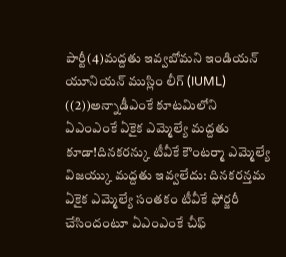పార్టీ(4)మద్దతు ఇవ్వబోమని ఇండియన్ యూనియన్ ముస్లిం లీగ్ (IUML) ((2))అన్నాడీఎంకే కూటమిలోని ఏఎంఎంకే ఏకైక ఎమ్మెల్యే మద్దతు కూడా!దినకరన్కు టీవీకే కౌంటర్మా ఎమ్మెల్యే విజయ్కు మద్దతు ఇవ్వలేదు: దినకరన్తమ ఏకైక ఎమ్మెల్యే సంతకం టీవీకే ఫోర్జరీ చేసిందంటూ ఏఎంఎంకే చీఫ్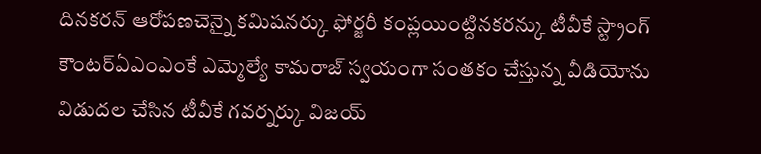దినకరన్ ఆరోపణచెన్నై కమిషనర్కు ఫోర్జరీ కంప్లయింట్దినకరన్కు టీవీకే స్ట్రాంగ్ కౌంటర్ఏఎంఎంకే ఎమ్మెల్యే కామరాజ్ స్వయంగా సంతకం చేస్తున్న వీడియోను విడుదల చేసిన టీవీకే గవర్నర్కు విజయ్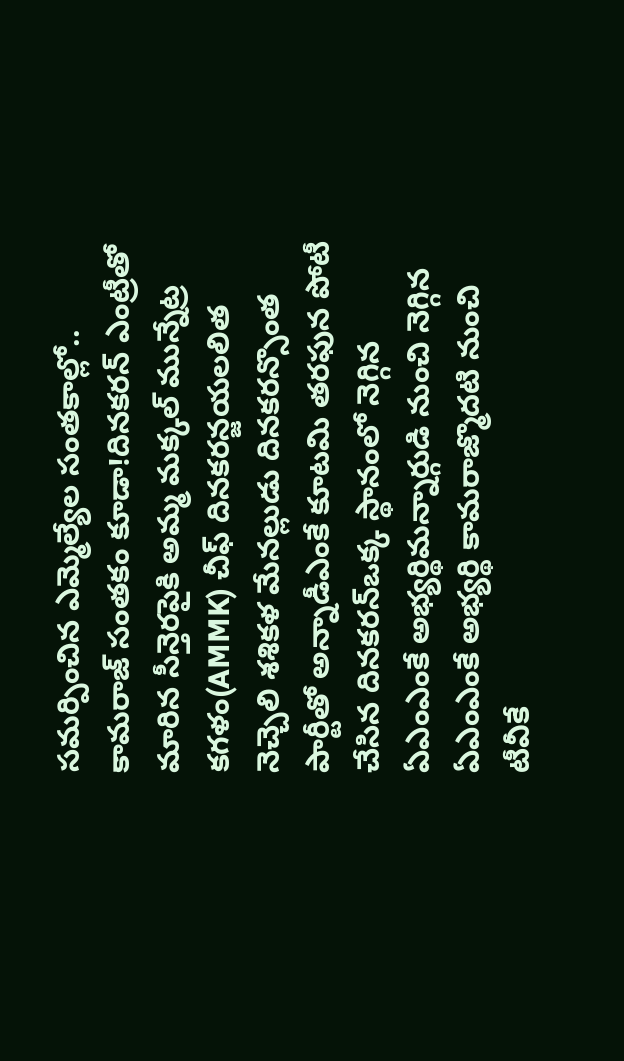సమర్పించిన ఎమ్మెల్యేల సంతకాల్లో.. కామరాజ్ సంతకం కూడా!దినకరన్ ఎంట్రీతో మారిన సీన్తెరపైకి అమ్మ మక్కల్ మున్నేట్ర కగళం(AMMK) చీఫ్ దినకరన్జయలలిత నెచ్చెలి శశికళ మేనల్లుడు దినకరన్సొంత పార్టీతో అన్నాడీఎంకే కూటమి తరఫున పోటీ చేసిన దినకరన్ఒక్క స్థానంలో నెగ్గిన ఏఎంఎంకే అభ్యర్థిమన్నార్గుడి నుంచి నెగ్గిన ఏఎంఎంకే అభ్యర్థి కామరాజ్మొదటి నుంచి టీవీకే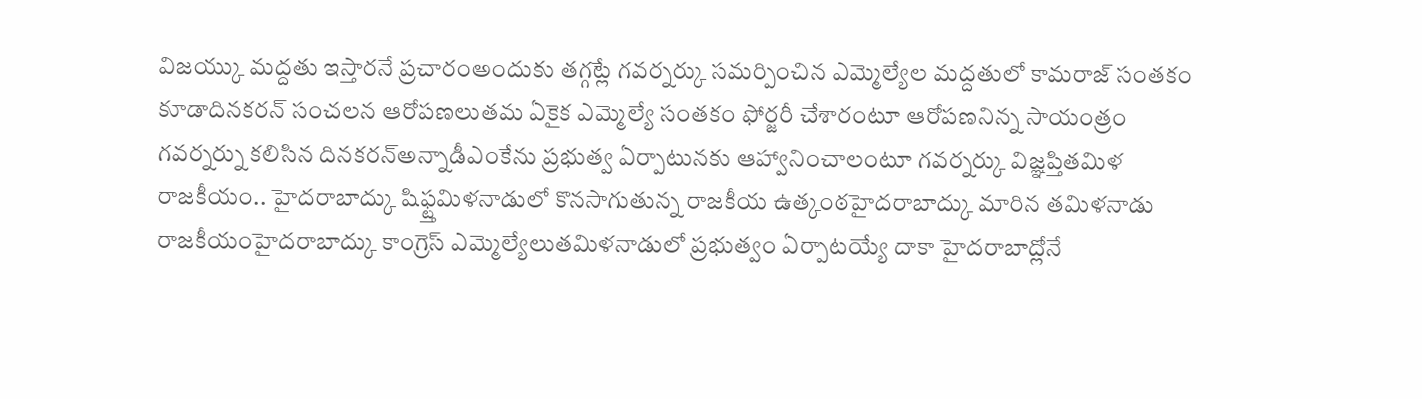విజయ్కు మద్దతు ఇస్తారనే ప్రచారంఅందుకు తగ్గట్లే గవర్నర్కు సమర్పించిన ఎమ్మెల్యేల మద్దతులో కామరాజ్ సంతకం కూడాదినకరన్ సంచలన ఆరోపణలుతమ ఏకైక ఎమ్మెల్యే సంతకం ఫోర్జరీ చేశారంటూ ఆరోపణనిన్న సాయంత్రం గవర్నర్ను కలిసిన దినకరన్అన్నాడీఎంకేను ప్రభుత్వ ఏర్పాటునకు ఆహ్వానించాలంటూ గవర్నర్కు విజ్ఞప్తితమిళ రాజకీయం.. హైదరాబాద్కు షిఫ్ట్తమిళనాడులో కొనసాగుతున్న రాజకీయ ఉత్కంఠహైదరాబాద్కు మారిన తమిళనాడు రాజకీయంహైదరాబాద్కు కాంగ్రెస్ ఎమ్మెల్యేలుతమిళనాడులో ప్రభుత్వం ఏర్పాటయ్యే దాకా హైదరాబాద్లోనే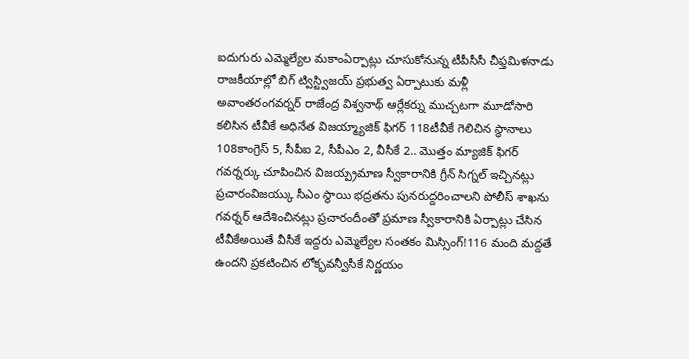ఐదుగురు ఎమ్మెల్యేల మకాంఏర్పాట్లు చూసుకోనున్న టీపీసీసీ చీఫ్తమిళనాడు రాజకీయాల్లో బిగ్ ట్విస్ట్విజయ్ ప్రభుత్వ ఏర్పాటుకు మళ్లీ అవాంతరంగవర్నర్ రాజేంద్ర విశ్వనాథ్ ఆర్లేకర్ను ముచ్చటగా మూడోసారి కలిసిన టీవీకే అధినేత విజయ్మ్యాజిక్ ఫిగర్ 118టీవీకే గెలిచిన స్థానాలు 108కాంగ్రెస్ 5, సీపీఐ 2, సీపీఎం 2, వీసీకే 2.. మొత్తం మ్యాజిక్ ఫిగర్ గవర్నర్కు చూపించిన విజయ్ప్రమాణ స్వీకారానికి గ్రీన్ సిగ్నల్ ఇచ్చినట్లు ప్రచారంవిజయ్కు సీఎం స్థాయి భద్రతను పునరుద్దరించాలని పోలీస్ శాఖను గవర్నర్ ఆదేశించినట్లు ప్రచారందీంతో ప్రమాణ స్వీకారానికి ఏర్పాట్లు చేసిన టీవీకేఅయితే వీసీకే ఇద్దరు ఎమ్మెల్యేల సంతకం మిస్సింగ్!116 మంది మద్దతే ఉందని ప్రకటించిన లోక్భవన్వీసీకే నిర్ణయం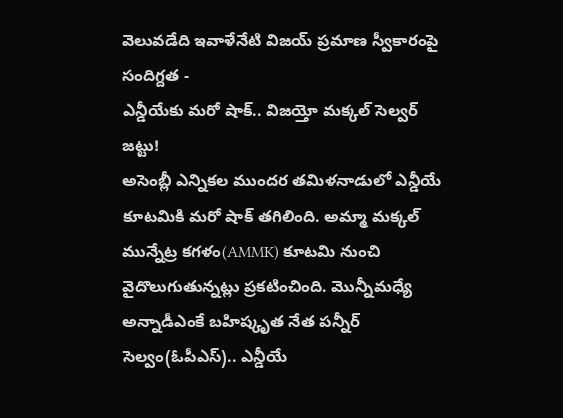వెలువడేది ఇవాళేనేటి విజయ్ ప్రమాణ స్వీకారంపై సందిగ్దత -
ఎన్డీయేకు మరో షాక్.. విజయ్తో మక్కల్ సెల్వర్ జట్టు!
అసెంబ్లీ ఎన్నికల ముందర తమిళనాడులో ఎన్డీయే కూటమికి మరో షాక్ తగిలింది. అమ్మా మక్కల్ మున్నేట్ర కగళం(AMMK) కూటమి నుంచి వైదొలుగుతున్నట్లు ప్రకటించింది. మొన్నీమధ్యే అన్నాడీఎంకే బహిష్కృత నేత పన్నీర్ సెల్వం(ఓపీఎస్).. ఎన్డీయే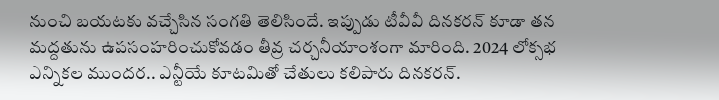నుంచి బయటకు వచ్చేసిన సంగతి తెలిసిందే. ఇప్పుడు టీవీవీ దినకరన్ కూడా తన మద్దతును ఉపసంహరించుకోవడం తీవ్ర చర్చనీయాంశంగా మారింది. 2024 లోక్సభ ఎన్నికల ముందర.. ఎన్టీయే కూటమితో చేతులు కలిపారు దినకరన్.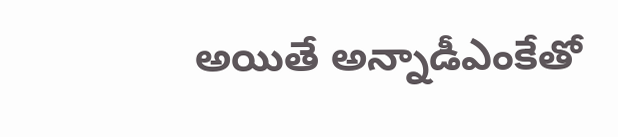అయితే అన్నాడీఎంకేతో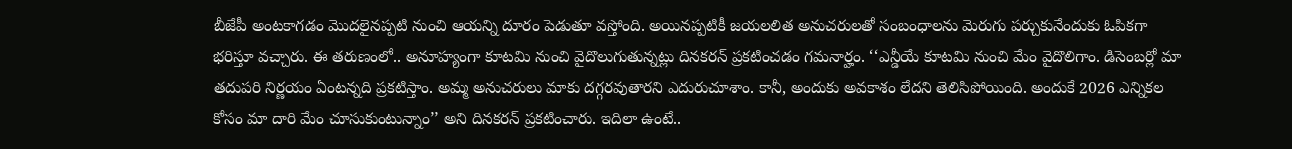బీజేపీ అంటకాగడం మొదలైనప్పటి నుంచి ఆయన్ని దూరం పెడుతూ వస్తోంది. అయినప్పటికీ జయలలిత అనుచరులతో సంబంధాలను మెరుగు పర్చుకునేందుకు ఓపికగా భరిస్తూ వచ్చారు. ఈ తరుణంలో.. అనూహ్యంగా కూటమి నుంచి వైదొలుగుతున్నట్లు దినకరన్ ప్రకటించడం గమనార్హం. ‘‘ఎన్డీయే కూటమి నుంచి మేం వైదొలిగాం. డిసెంబర్లో మా తదుపరి నిర్ణయం ఏంటన్నది ప్రకటిస్తాం. అమ్మ అనుచరులు మాకు దగ్గరవుతారని ఎదురుచూశాం. కానీ, అందుకు అవకాశం లేదని తెలిసిపోయింది. అందుకే 2026 ఎన్నికల కోసం మా దారి మేం చూసుకుంటున్నాం’’ అని దినకరన్ ప్రకటించారు. ఇదిలా ఉంటే..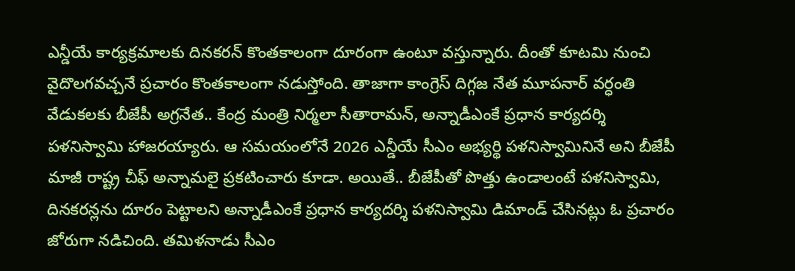ఎన్డీయే కార్యక్రమాలకు దినకరన్ కొంతకాలంగా దూరంగా ఉంటూ వస్తున్నారు. దీంతో కూటమి నుంచి వైదొలగవచ్చనే ప్రచారం కొంతకాలంగా నడుస్తోంది. తాజాగా కాంగ్రెస్ దిగ్గజ నేత మూపనార్ వర్ధంతి వేడుకలకు బీజేపీ అగ్రనేత.. కేంద్ర మంత్రి నిర్మలా సీతారామన్, అన్నాడీఎంకే ప్రధాన కార్యదర్శి పళనిస్వామి హాజరయ్యారు. ఆ సమయంలోనే 2026 ఎన్డీయే సీఎం అభ్యర్థి పళనిస్వామినినే అని బీజేపీ మాజీ రాష్ట్ర చీఫ్ అన్నామలై ప్రకటించారు కూడా. అయితే.. బీజేపీతో పొత్తు ఉండాలంటే పళనిస్వామి, దినకరన్లను దూరం పెట్టాలని అన్నాడీఎంకే ప్రధాన కార్యదర్శి పళనిస్వామి డిమాండ్ చేసినట్లు ఓ ప్రచారం జోరుగా నడిచింది. తమిళనాడు సీఎం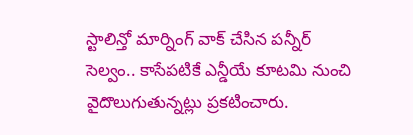స్టాలిన్తో మార్నింగ్ వాక్ చేసిన పన్నీర్ సెల్వం.. కాసేపటికే ఎన్డీయే కూటమి నుంచి వైదొలుగుతున్నట్లు ప్రకటించారు.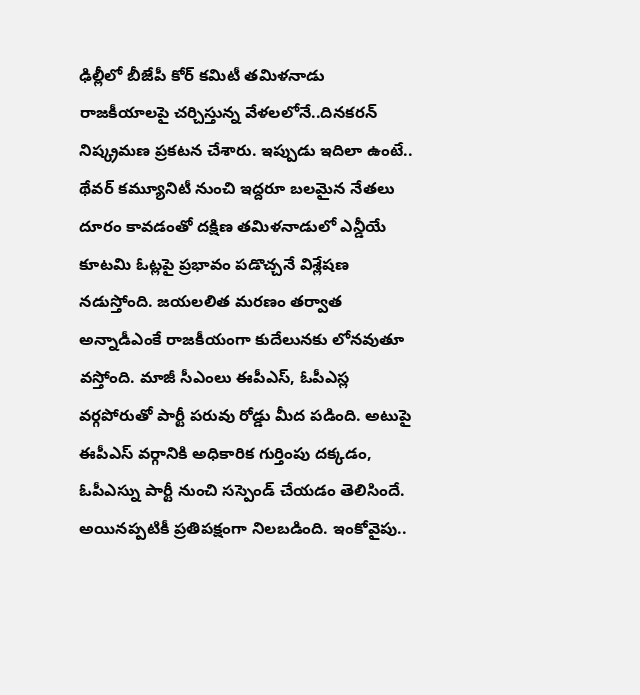ఢిల్లీలో బీజేపీ కోర్ కమిటీ తమిళనాడు రాజకీయాలపై చర్చిస్తున్న వేళలలోనే..దినకరన్ నిష్క్రమణ ప్రకటన చేశారు. ఇప్పుడు ఇదిలా ఉంటే.. థేవర్ కమ్యూనిటీ నుంచి ఇద్దరూ బలమైన నేతలు దూరం కావడంతో దక్షిణ తమిళనాడులో ఎన్డీయే కూటమి ఓట్లపై ప్రభావం పడొచ్చనే విశ్లేషణ నడుస్తోంది. జయలలిత మరణం తర్వాత అన్నాడీఎంకే రాజకీయంగా కుదేలునకు లోనవుతూ వస్తోంది. మాజీ సీఎంలు ఈపీఎస్, ఓపీఎస్ల వర్గపోరుతో పార్టీ పరువు రోడ్డు మీద పడింది. అటుపై ఈపీఎస్ వర్గానికి అధికారిక గుర్తింపు దక్కడం, ఓపీఎస్ను పార్టీ నుంచి సస్పెండ్ చేయడం తెలిసిందే. అయినప్పటికీ ప్రతిపక్షంగా నిలబడింది. ఇంకోవైపు..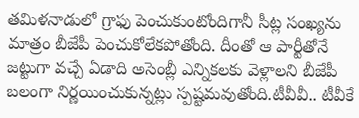తమిళనాడులో గ్రాఫు పెంచుకుంటోందిగానీ సీట్ల సంఖ్యను మాత్రం బీజేపీ పెంచుకోలేకపోతోంది. దీంతో ఆ పార్టీతోనే జట్టుగా వచ్చే ఏడాది అసెంబ్లీ ఎన్నికలకు వెళ్లాలని బీజేపీ బలంగా నిర్ణయించుకున్నట్లు స్పష్టమవుతోంది.టీవీవీ.. టీవీకే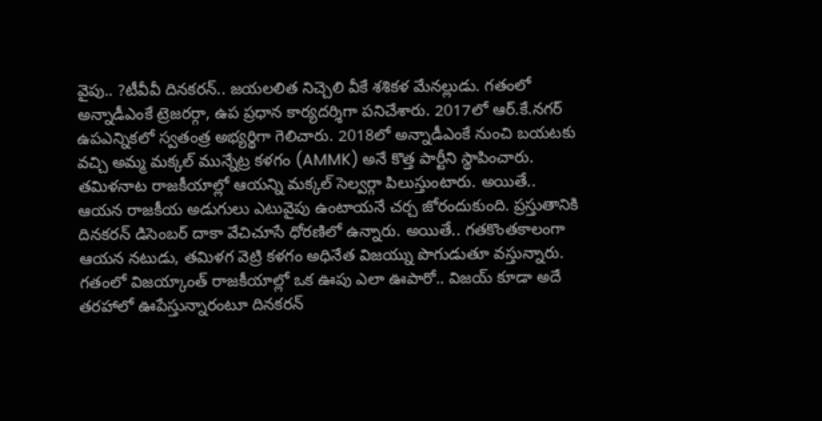వైపు.. ?టీవీవీ దినకరన్.. జయలలిత నిచ్చెలి వీకే శశికళ మేనల్లుడు. గతంలో అన్నాడీఎంకే ట్రెజరర్గా, ఉప ప్రధాన కార్యదర్శిగా పనిచేశారు. 2017లో ఆర్.కే.నగర్ ఉపఎన్నికలో స్వతంత్ర అభ్యర్థిగా గెలిచారు. 2018లో అన్నాడీఎంకే నుంచి బయటకు వచ్చి అమ్మ మక్కల్ మున్నేట్ర కళగం (AMMK) అనే కొత్త పార్టీని స్థాపించారు. తమిళనాట రాజకీయాల్లో ఆయన్ని మక్కల్ సెల్వర్గా పిలుస్తుంటారు. అయితే.. ఆయన రాజకీయ అడుగులు ఎటువైపు ఉంటాయనే చర్చ జోరందుకుంది. ప్రస్తుతానికి దినకరన్ డిసెంబర్ దాకా వేచిచూసే ధోరణిలో ఉన్నారు. అయితే.. గతకొంతకాలంగా ఆయన నటుడు, తమిళగ వెట్రి కళగం అధినేత విజయ్ను పొగుడుతూ వస్తున్నారు. గతంలో విజయ్కాంత్ రాజకీయాల్లో ఒక ఊపు ఎలా ఊపారో.. విజయ్ కూడా అదే తరహాలో ఊపేస్తున్నారంటూ దినకరన్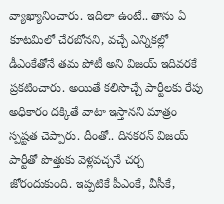వ్యాఖ్యానించారు. ఇదిలా ఉంటే.. తాను ఏ కూటమిలో చేరబోనని, వచ్చే ఎన్నికల్లో డీఎంకేతోనే తమ పోటీ అని విజయ్ ఇదివరకే ప్రకటించారు. అయితే కలిసొచ్చే పార్టీలకు రేపు అధికారం దక్కితే వాటా ఇస్తానని మాత్రం స్పష్టత చెప్పారు. దీంతో.. దినకరన్ విజయ్ పార్టీతో పొత్తుకు వెళ్లవచ్చనే చర్చ జోరందుకుంది. ఇప్పటికే పీఎంకే, వీసీకే,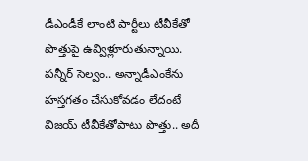డీఎండీకే లాంటి పార్టీలు టీవీకేతో పొత్తుపై ఉవ్విళ్లూరుతున్నాయి. పన్నీర్ సెల్వం.. అన్నాడీఎంకేను హస్తగతం చేసుకోవడం లేదంటే విజయ్ టీవీకేతోపాటు పొత్తు.. అదీ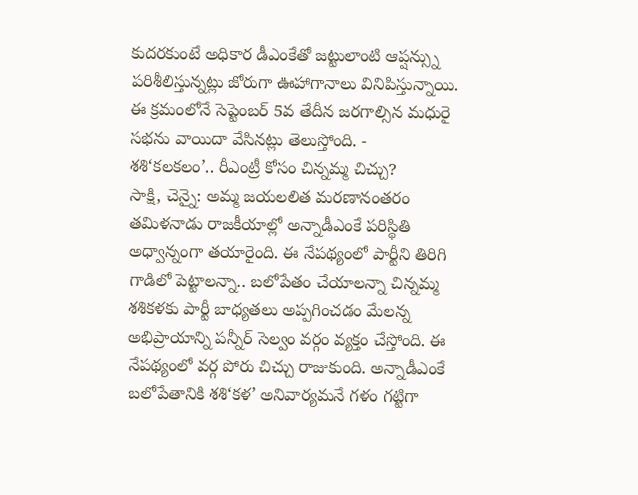కుదరకుంటే అధికార డీఎంకేతో జట్టులాంటి ఆప్షన్స్ను పరిశీలిస్తున్నట్లు జోరుగా ఊహాగానాలు వినిపిస్తున్నాయి. ఈ క్రమంలోనే సెప్టెంబర్ 5వ తేదీన జరగాల్సిన మధురై సభను వాయిదా వేసినట్లు తెలుస్తోంది. -
శశి‘కలకలం’.. రీఎంట్రీ కోసం చిన్నమ్మ చిచ్చు?
సాక్షి, చెన్నై: అమ్మ జయలలిత మరణానంతరం తమిళనాడు రాజకీయాల్లో అన్నాడీఎంకే పరిస్థితి అధ్వాన్నంగా తయారైంది. ఈ నేపథ్యంలో పార్టీని తిరిగి గాడిలో పెట్టాలన్నా.. బలోపేతం చేయాలన్నా చిన్నమ్మ శశికళకు పార్టీ బాధ్యతలు అప్పగించడం మేలన్న అభిప్రాయాన్ని పన్నీర్ సెల్వం వర్గం వ్యక్తం చేస్తోంది. ఈ నేపథ్యంలో వర్గ పోరు చిచ్చు రాజుకుంది. అన్నాడీఎంకే బలోపేతానికి శశి‘కళ’ అనివార్యమనే గళం గట్టిగా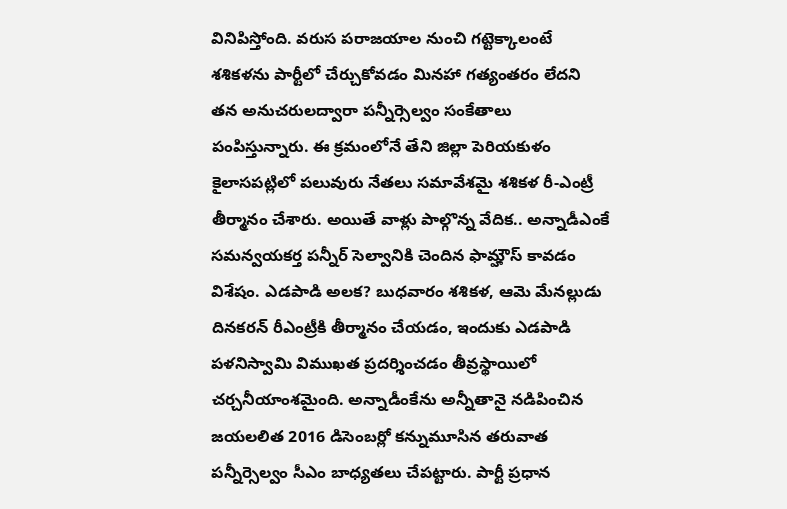వినిపిస్తోంది. వరుస పరాజయాల నుంచి గట్టెక్కాలంటే శశికళను పార్టీలో చేర్చుకోవడం మినహా గత్యంతరం లేదని తన అనుచరులద్వారా పన్నీర్సెల్వం సంకేతాలు పంపిస్తున్నారు. ఈ క్రమంలోనే తేని జిల్లా పెరియకుళం కైలాసపట్లిలో పలువురు నేతలు సమావేశమై శశికళ రీ-ఎంట్రీ తీర్మానం చేశారు. అయితే వాళ్లు పాల్గొన్న వేదిక.. అన్నాడీఎంకే సమన్వయకర్త పన్నీర్ సెల్వానికి చెందిన ఫామ్హౌస్ కావడం విశేషం. ఎడపాడి అలక? బుధవారం శశికళ, ఆమె మేనల్లుడు దినకరన్ రీఎంట్రీకి తీర్మానం చేయడం, ఇందుకు ఎడపాడి పళనిస్వామి విముఖత ప్రదర్శించడం తీవ్రస్థాయిలో చర్చనీయాంశమైంది. అన్నాడీంకేను అన్నీతానై నడిపించిన జయలలిత 2016 డిసెంబర్లో కన్నుమూసిన తరువాత పన్నీర్సెల్వం సీఎం బాధ్యతలు చేపట్టారు. పార్టీ ప్రధాన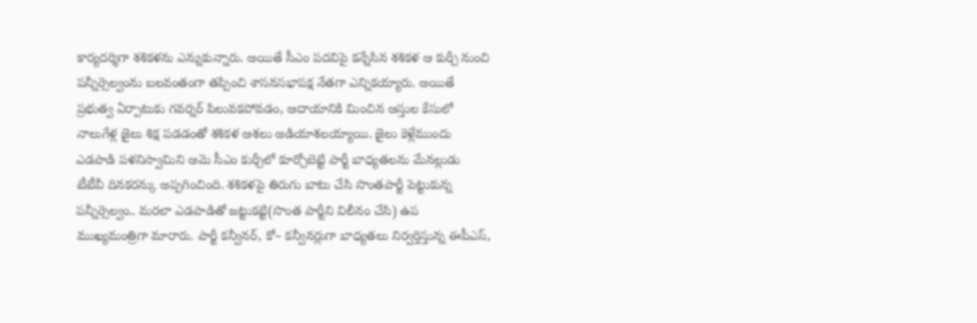కార్యదర్శిగా శశికళను ఎన్నుకున్నారు. అయితే సీఎం పదవిపై కన్నేసిన శశికళ ఆ కుర్చీ నుంచి పన్నీర్సెల్వంను బలవంతంగా తప్పించి శాసనసభాపక్ష నేతగా ఎన్నికయ్యారు. అయితే ప్రభుత్వ ఏర్పాటుకు గవర్నర్ పిలువకపోవడం, ఆదాయానికి మించిన ఆస్తుల కేసులో నాలుగేళ్ల జైలు శిక్ష పడడంతో శశికళ ఆశలు అడియాశలయ్యాయి. జైలు కెళ్లేముందు ఎడపాడి పళనిస్వామిని ఆమె సీఎం కుర్చీలో కూర్చోబెట్టి పార్టీ బాధ్యతలను మేనల్లుడు టీటీవీ దినకరన్కు అప్పగించింది. శశికళపై తిరుగు బాటు చేసి సొంతపార్టీ పెట్టుకున్న పన్నీర్సెల్వం.. మరలా ఎడపాడితో జట్టుకట్టి(సొంత పార్టీని విలీనం చేసి) ఉప ముఖ్యమంత్రిగా మారారు. పార్టీ కన్వీనర్, కో– కన్వీనర్లుగా బాధ్యతలు నిర్వర్తిస్తున్న ఈపీఎస్,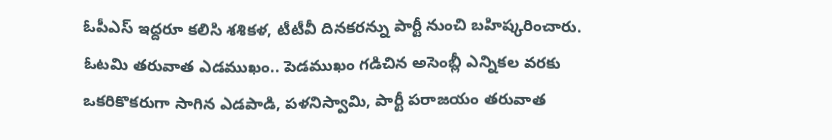ఓపీఎస్ ఇద్దరూ కలిసి శశికళ, టీటీవీ దినకరన్ను పార్టీ నుంచి బహిష్కరించారు. ఓటమి తరువాత ఎడముఖం.. పెడముఖం గడిచిన అసెంబ్లీ ఎన్నికల వరకు ఒకరికొకరుగా సాగిన ఎడపాడి, పళనిస్వామి, పార్టీ పరాజయం తరువాత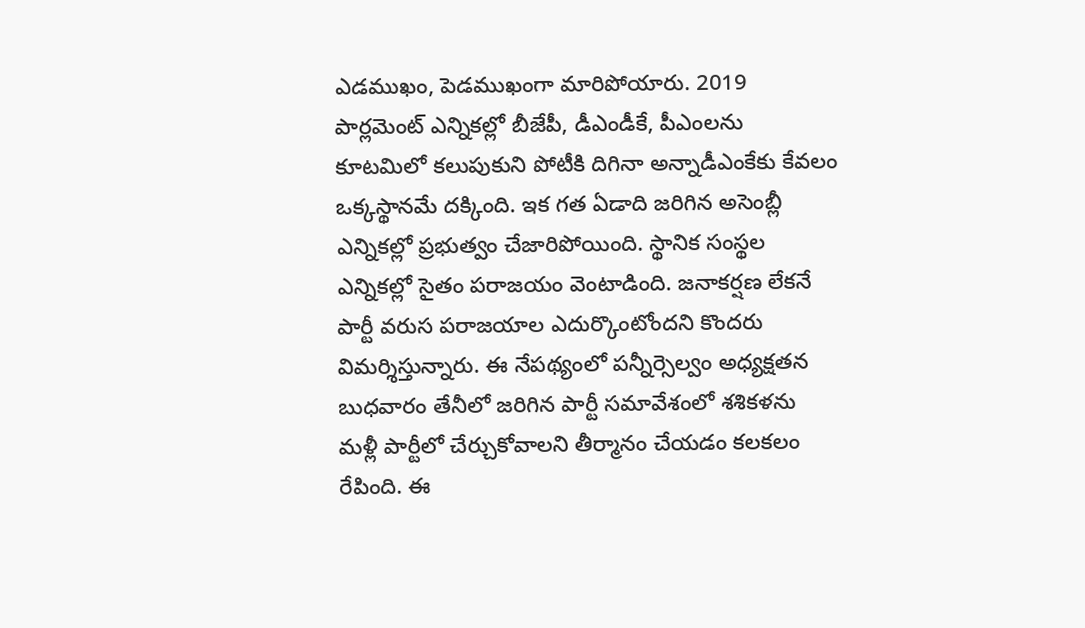ఎడముఖం, పెడముఖంగా మారిపోయారు. 2019 పార్లమెంట్ ఎన్నికల్లో బీజేపీ, డీఎండీకే, పీఎంలను కూటమిలో కలుపుకుని పోటీకి దిగినా అన్నాడీఎంకేకు కేవలం ఒక్కస్థానమే దక్కింది. ఇక గత ఏడాది జరిగిన అసెంబ్లీ ఎన్నికల్లో ప్రభుత్వం చేజారిపోయింది. స్థానిక సంస్థల ఎన్నికల్లో సైతం పరాజయం వెంటాడింది. జనాకర్షణ లేకనే పార్టీ వరుస పరాజయాల ఎదుర్కొంటోందని కొందరు విమర్శిస్తున్నారు. ఈ నేపథ్యంలో పన్నీర్సెల్వం అధ్యక్షతన బుధవారం తేనీలో జరిగిన పార్టీ సమావేశంలో శశికళను మళ్లీ పార్టీలో చేర్చుకోవాలని తీర్మానం చేయడం కలకలం రేపింది. ఈ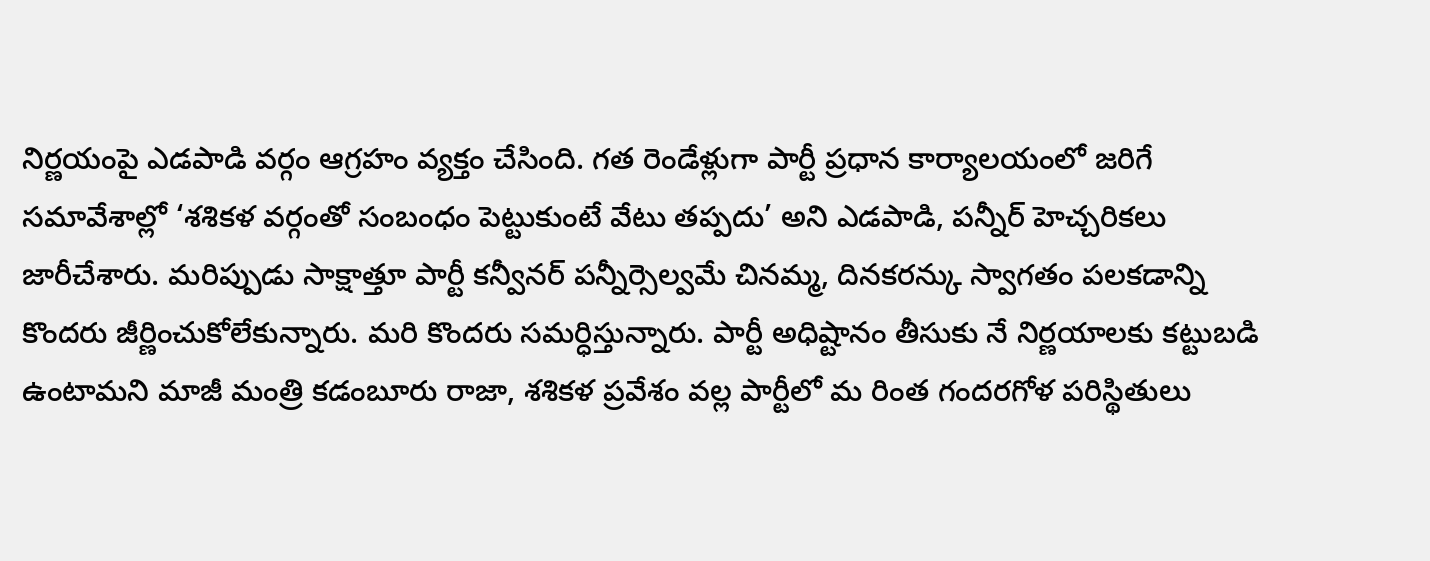నిర్ణయంపై ఎడపాడి వర్గం ఆగ్రహం వ్యక్తం చేసింది. గత రెండేళ్లుగా పార్టీ ప్రధాన కార్యాలయంలో జరిగే సమావేశాల్లో ‘శశికళ వర్గంతో సంబంధం పెట్టుకుంటే వేటు తప్పదు’ అని ఎడపాడి, పన్నీర్ హెచ్చరికలు జారీచేశారు. మరిప్పుడు సాక్షాత్తూ పార్టీ కన్వీనర్ పన్నీర్సెల్వమే చినమ్మ, దినకరన్కు స్వాగతం పలకడాన్ని కొందరు జీర్ణించుకోలేకున్నారు. మరి కొందరు సమర్ధిస్తున్నారు. పార్టీ అధిష్టానం తీసుకు నే నిర్ణయాలకు కట్టుబడి ఉంటామని మాజీ మంత్రి కడంబూరు రాజా, శశికళ ప్రవేశం వల్ల పార్టీలో మ రింత గందరగోళ పరిస్థితులు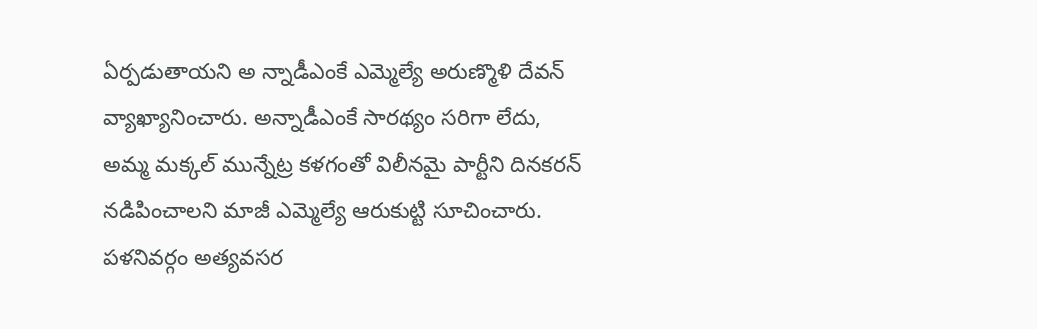ఏర్పడుతాయని అ న్నాడీఎంకే ఎమ్మెల్యే అరుణ్మొళి దేవన్ వ్యాఖ్యానించారు. అన్నాడీఎంకే సారథ్యం సరిగా లేదు, అమ్మ మక్కల్ మున్నేట్ర కళగంతో విలీనమై పార్టీని దినకరన్ నడిపించాలని మాజీ ఎమ్మెల్యే ఆరుకుట్టి సూచించారు. పళనివర్గం అత్యవసర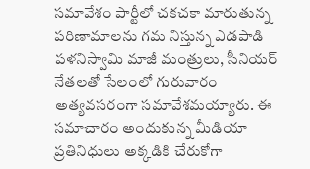సమావేశం పార్టీలో చకచకా మారుతున్న పరిణామాలను గమ నిస్తున్న ఎడపాడి పళనిస్వామి మాజీ మంత్రులు, సీనియర్ నేతలతో సేలంలో గురువారం అత్యవసరంగా సమావేశమయ్యారు. ఈ సమాచారం అందుకున్న మీడియా ప్రతినిధులు అక్కడికి చేరుకోగా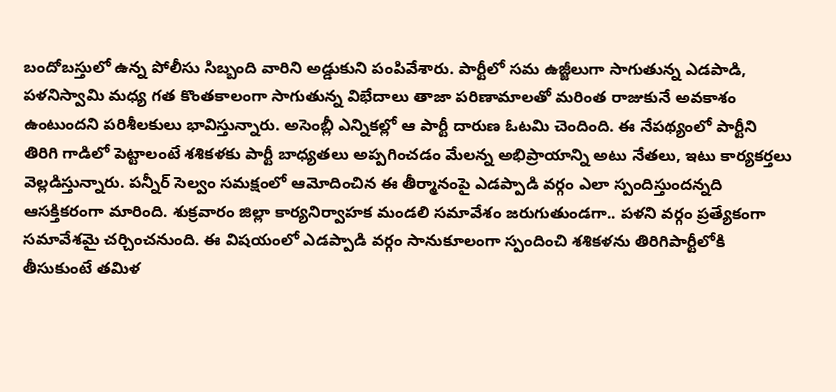బందోబస్తులో ఉన్న పోలీసు సిబ్బంది వారిని అడ్డుకుని పంపివేశారు. పార్టీలో సమ ఉజ్జీలుగా సాగుతున్న ఎడపాడి, పళనిస్వామి మధ్య గత కొంతకాలంగా సాగుతున్న విభేదాలు తాజా పరిణామాలతో మరింత రాజుకునే అవకాశం ఉంటుందని పరిశీలకులు భావిస్తున్నారు. అసెంబ్లీ ఎన్నికల్లో ఆ పార్టీ దారుణ ఓటమి చెందింది. ఈ నేపథ్యంలో పార్టీని తిరిగి గాడిలో పెట్టాలంటే శశికళకు పార్టీ బాధ్యతలు అప్పగించడం మేలన్న అభిప్రాయాన్ని అటు నేతలు, ఇటు కార్యకర్తలు వెల్లడిస్తున్నారు. పన్నీర్ సెల్వం సమక్షంలో ఆమోదించిన ఈ తీర్మానంపై ఎడప్పాడి వర్గం ఎలా స్పందిస్తుందన్నది ఆసక్తికరంగా మారింది. శుక్రవారం జిల్లా కార్యనిర్వాహక మండలి సమావేశం జరుగుతుండగా.. పళని వర్గం ప్రత్యేకంగా సమావేశమై చర్చించనుంది. ఈ విషయంలో ఎడప్పాడి వర్గం సానుకూలంగా స్పందించి శశికళను తిరిగిపార్టీలోకి తీసుకుంటే తమిళ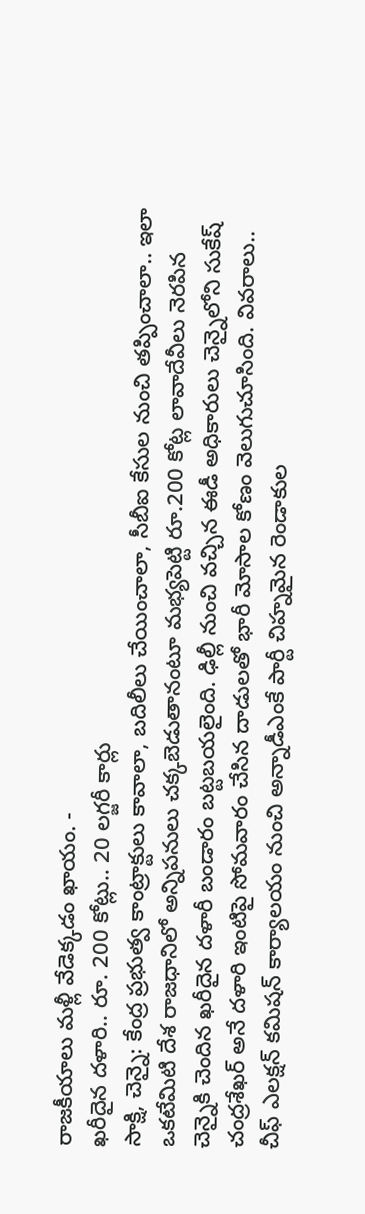రాజకీయాలు మళ్లీ వేడెక్కడం ఖాయం. -
ఖరీదైన దళారి.. రూ. 200 కోట్లు.. 20 లగ్జరీ కార్లు
సాక్షి, చెన్నై: కేంద్ర ప్రభుత్వ కాంట్రాక్టులు కావాలా, బదిలీలు చేయించాలా, సీబీఐ కేసుల నుంచి తప్పించాలా.. ఇలా ఒకటేమిటి దేశ రాజధానిలో అన్నిపనులు చక్కబెడుతానంటూ మభ్యపెట్టి రూ.200 కోట్ల లావాదేవీలు నెరపిన చెన్నైకి చెందిన ఖరీదైన దళారీ బండారం బట్టబయలైంది. ఢిల్లీ నుంచి వచ్చిన ఈడీ అధికారులు చెన్నైలోని సుకేష్ చంద్రశేఖర్ అనే దళారి ఇంటిపై సోమవారం చేసిన దాడులతో భారీ మోసాల కోణం వెలుగుచూసింది. వివరాలు.. చీఫ్ ఎలక్షన్ కమిషన్ కార్యాలయం నుంచి అన్నాడీఎంకే పార్టీ చిహ్నమైన రెండాకుల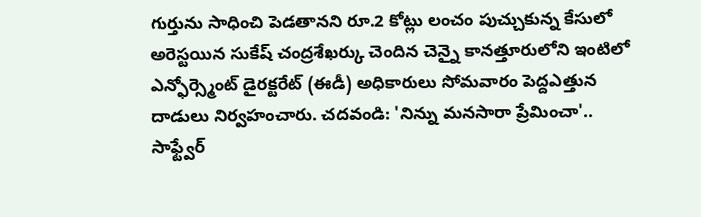గుర్తును సాధించి పెడతానని రూ.2 కోట్లు లంచం పుచ్చుకున్న కేసులో అరెస్టయిన సుకేష్ చంద్రశేఖర్కు చెందిన చెన్నై కానత్తూరులోని ఇంటిలో ఎన్ఫోర్స్మెంట్ డైరక్టరేట్ (ఈడీ) అధికారులు సోమవారం పెద్దఎత్తున దాడులు నిర్వహంచారు. చదవండి: 'నిన్ను మనసారా ప్రేమించా'.. సాఫ్ట్వేర్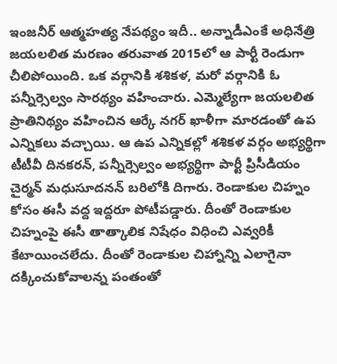ఇంజనీర్ ఆత్మహత్య నేపథ్యం ఇదీ.. అన్నాడీఎంకే అధినేత్రి జయలలిత మరణం తరువాత 2015లో ఆ పార్టీ రెండుగా చీలిపోయింది. ఒక వర్గానికి శశికళ, మరో వర్గానికి ఓ పన్నీర్సెల్వం సారథ్యం వహించారు. ఎమ్మెల్యేగా జయలలిత ప్రాతినిథ్యం వహించిన ఆర్కే నగర్ ఖాళీగా మారడంతో ఉప ఎన్నికలు వచ్చాయి. ఆ ఉప ఎన్నికల్లో శశికళ వర్గం అభ్యర్థిగా టీటీవీ దినకరన్, పన్నీర్సెల్వం అభ్యర్థిగా పార్టీ ప్రిసీడియం చైర్మన్ మధుసూదనన్ బరిలోకి దిగారు. రెండాకుల చిహ్నం కోసం ఈసీ వద్ద ఇద్దరూ పోటీపడ్డారు. దీంతో రెండాకుల చిహ్నంపై ఈసీ తాత్కాలిక నిషేధం విధించి ఎవ్వరికీ కేటాయించలేదు. దీంతో రెండాకుల చిహ్నాన్ని ఎలాగైనా దక్కించుకోవాలన్న పంతంతో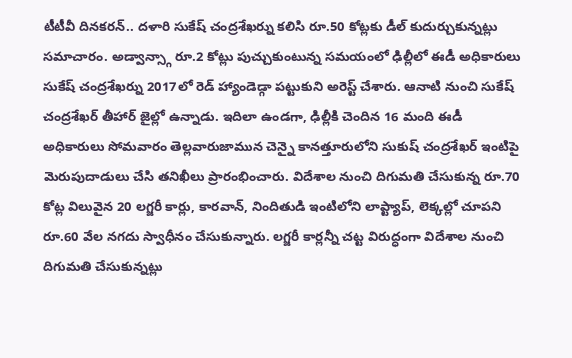టీటీవీ దినకరన్.. దళారి సుకేష్ చంద్రశేఖర్ను కలిసి రూ.50 కోట్లకు డీల్ కుదుర్చుకున్నట్లు సమాచారం. అడ్వాన్స్గా రూ.2 కోట్లు పుచ్చుకుంటున్న సమయంలో ఢిల్లీలో ఈడీ అధికారులు సుకేష్ చంద్రశేఖర్ను 2017లో రెడ్ హ్యాండెడ్గా పట్టుకుని అరెస్ట్ చేశారు. ఆనాటి నుంచి సుకేష్ చంద్రశేఖర్ తీహార్ జైల్లో ఉన్నాడు. ఇదిలా ఉండగా, ఢిల్లీకి చెందిన 16 మంది ఈడీ అధికారులు సోమవారం తెల్లవారుజామున చెన్నై కానత్తూరులోని సుకుష్ చంద్రశేఖర్ ఇంటిపై మెరుపుదాడులు చేసి తనిఖీలు ప్రారంభించారు. విదేశాల నుంచి దిగుమతి చేసుకున్న రూ.70 కోట్ల విలువైన 20 లగ్జరీ కార్లు, కారవాన్, నిందితుడి ఇంటిలోని లాప్ట్యాప్, లెక్కల్లో చూపని రూ.60 వేల నగదు స్వాధీనం చేసుకున్నారు. లగ్జరీ కార్లన్నీ చట్ట విరుద్ధంగా విదేశాల నుంచి దిగుమతి చేసుకున్నట్లు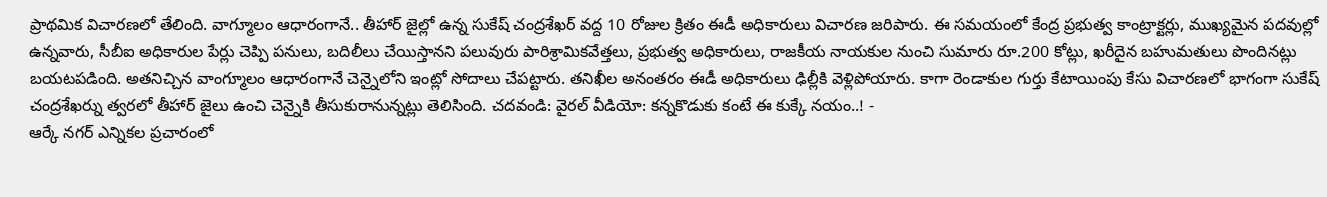ప్రాథమిక విచారణలో తేలింది. వాగ్మూలం ఆధారంగానే.. తీహార్ జైల్లో ఉన్న సుకేష్ చంద్రశేఖర్ వద్ద 10 రోజుల క్రితం ఈడీ అధికారులు విచారణ జరిపారు. ఈ సమయంలో కేంద్ర ప్రభుత్వ కాంట్రాక్టర్లు, ముఖ్యమైన పదవుల్లో ఉన్నవారు, సీబీఐ అధికారుల పేర్లు చెప్పి పనులు, బదిలీలు చేయిస్తానని పలువురు పారిశ్రామికవేత్తలు, ప్రభుత్వ అధికారులు, రాజకీయ నాయకుల నుంచి సుమారు రూ.200 కోట్లు, ఖరీదైన బహుమతులు పొందినట్లు బయటపడింది. అతనిచ్చిన వాంగ్మూలం ఆధారంగానే చెన్నైలోని ఇంట్లో సోదాలు చేపట్టారు. తనిఖీల అనంతరం ఈడీ అధికారులు ఢిల్లీకి వెళ్లిపోయారు. కాగా రెండాకుల గుర్తు కేటాయింపు కేసు విచారణలో భాగంగా సుకేష్ చంద్రశేఖర్ను త్వరలో తీహార్ జైలు ఉంచి చెన్నైకి తీసుకురానున్నట్లు తెలిసింది. చదవండి: వైరల్ వీడియో: కన్నకొడుకు కంటే ఈ కుక్కే నయం..! -
ఆర్కే నగర్ ఎన్నికల ప్రచారంలో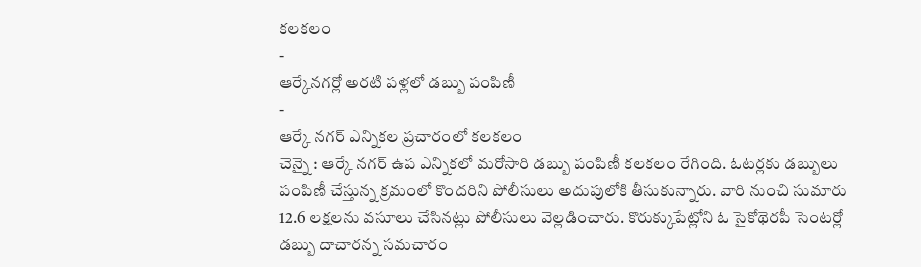కలకలం
-
ఆర్కేనగర్లో అరటి పళ్లలో డబ్బు పంపిణీ
-
ఆర్కే నగర్ ఎన్నికల ప్రచారంలో కలకలం
చెన్నై : ఆర్కే నగర్ ఉప ఎన్నికలో మరోసారి డబ్బు పంపిణీ కలకలం రేగింది. ఓటర్లకు డబ్బులు పంపిణీ చేస్తున్న క్రమంలో కొందరిని పోలీసులు అదుపులోకి తీసుకున్నారు. వారి నుంచి సుమారు 12.6 లక్షలను వసూలు చేసినట్లు పోలీసులు వెల్లడించారు. కొరుక్కుపేట్లోని ఓ సైకోథెరపీ సెంటర్లో డబ్బు దాచారన్న సమచారం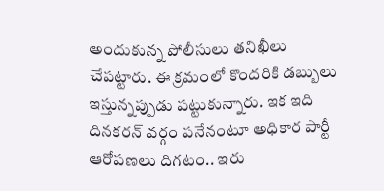అందుకున్న పోలీసులు తనిఖీలు చేపట్టారు. ఈ క్రమంలో కొందరికి డబ్బులు ఇస్తున్నప్పుడు పట్టుకున్నారు. ఇక ఇది దినకరన్ వర్గం పనేనంటూ అధికార పార్టీ ఆరోపణలు దిగటం.. ఇరు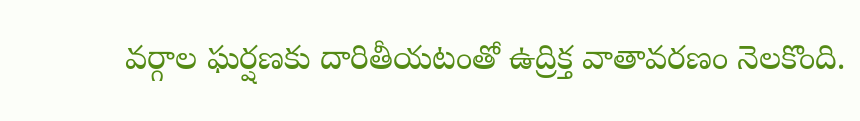వర్గాల ఘర్షణకు దారితీయటంతో ఉద్రిక్త వాతావరణం నెలకొంది.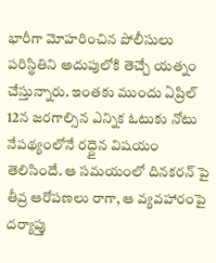భారీగా మోహరించిన పోలీసులు పరిస్థితిని అదుపులోకి తెచ్చే యత్నం చేస్తున్నారు. ఇంతకు ముందు ఏప్రిల్ 12న జరగాల్సిన ఎన్నిక ఓటుకు నోటు నేపథ్యంలోనే రద్దైన విషయం తెలిసిందే. ఆ సమయంలో దినకరన్ పై తీవ్ర ఆరోపణలు రాగా, ఆ వ్యవహారంపై దర్యాప్తు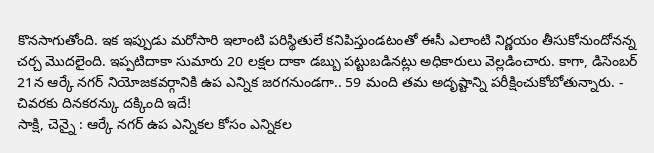కొనసాగుతోంది. ఇక ఇప్పుడు మరోసారి ఇలాంటి పరిస్థితులే కనిపిస్తుండటంతో ఈసీ ఎలాంటి నిర్ణయం తీసుకోనుందోనన్న చర్చ మొదలైంది. ఇప్పటిదాకా సుమారు 20 లక్షల దాకా డబ్బు పట్టుబడినట్లు అధికారులు వెల్లడించారు. కాగా, డిసెంబర్ 21న ఆర్కే నగర్ నియోజకవర్గానికి ఉప ఎన్నిక జరగనుండగా.. 59 మంది తమ అదృష్టాన్ని పరీక్షించుకోబోతున్నారు. -
చివరకు దినకరన్కు దక్కింది ఇదే!
సాక్షి, చెన్నై : ఆర్కే నగర్ ఉప ఎన్నికల కోసం ఎన్నికల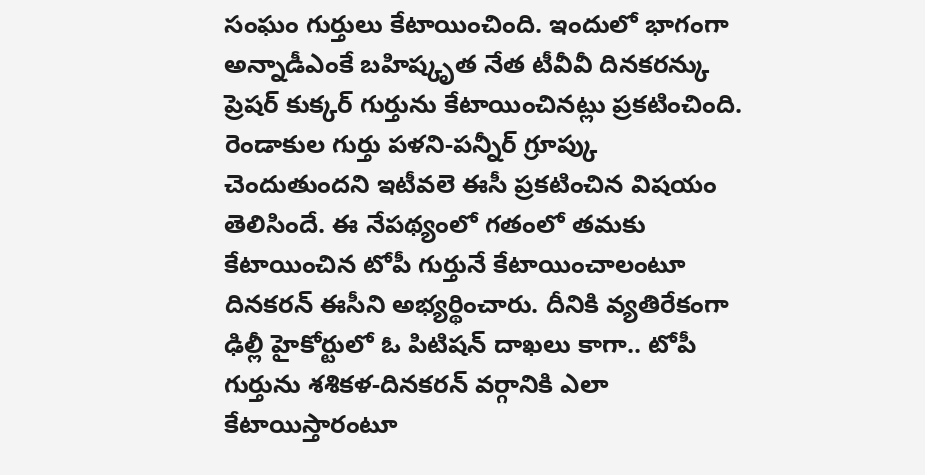సంఘం గుర్తులు కేటాయించింది. ఇందులో భాగంగా అన్నాడీఎంకే బహిష్కృత నేత టీవీవీ దినకరన్కు ప్రెషర్ కుక్కర్ గుర్తును కేటాయించినట్లు ప్రకటించింది. రెండాకుల గుర్తు పళని-పన్నీర్ గ్రూప్కు చెందుతుందని ఇటీవలె ఈసీ ప్రకటించిన విషయం తెలిసిందే. ఈ నేపథ్యంలో గతంలో తమకు కేటాయించిన టోపీ గుర్తునే కేటాయించాలంటూ దినకరన్ ఈసీని అభ్యర్థించారు. దీనికి వ్యతిరేకంగా ఢిల్లీ హైకోర్టులో ఓ పిటిషన్ దాఖలు కాగా.. టోపీ గుర్తును శశికళ-దినకరన్ వర్గానికి ఎలా కేటాయిస్తారంటూ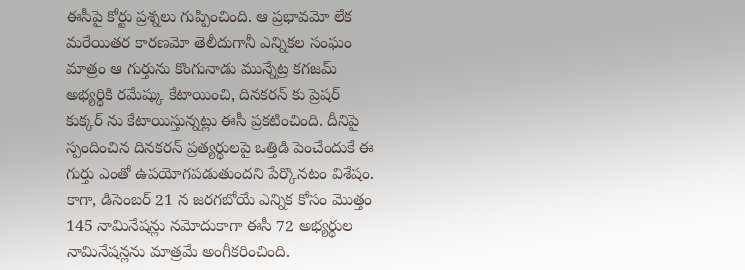ఈసీపై కోర్టు ప్రశ్నలు గుప్పించింది. ఆ ప్రభావమో లేక మరేయితర కారణమో తెలీదుగానీ ఎన్నికల సంఘం మాత్రం ఆ గుర్తును కొంగునాడు మున్నేట్ర కగజమ్ అభ్యర్థికి రమేష్కు కేటాయించి, దినకరన్ కు ప్రెషర్ కుక్కర్ ను కేటాయిస్తున్నట్లు ఈసీ ప్రకటించింది. దీనిపై స్పందించిన దినకరన్ ప్రత్యర్థులపై ఒత్తిడి పెంచేందుకే ఈ గుర్తు ఎంతో ఉపయోగపడుతుందని పేర్కొనటం విశేషం. కాగా, డిసెంబర్ 21 న జరగబోయే ఎన్నిక కోసం మొత్తం 145 నామినేషన్లు నమోదుకాగా ఈసీ 72 అభ్యర్థుల నామినేషన్లను మాత్రమే అంగీకరించింది.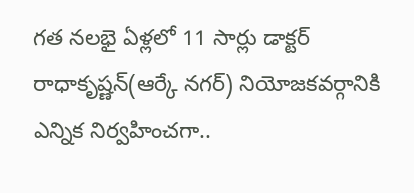గత నలభై ఏళ్లలో 11 సార్లు డాక్టర్ రాధాకృష్ణన్(ఆర్కే నగర్) నియోజకవర్గానికి ఎన్నిక నిర్వహించగా..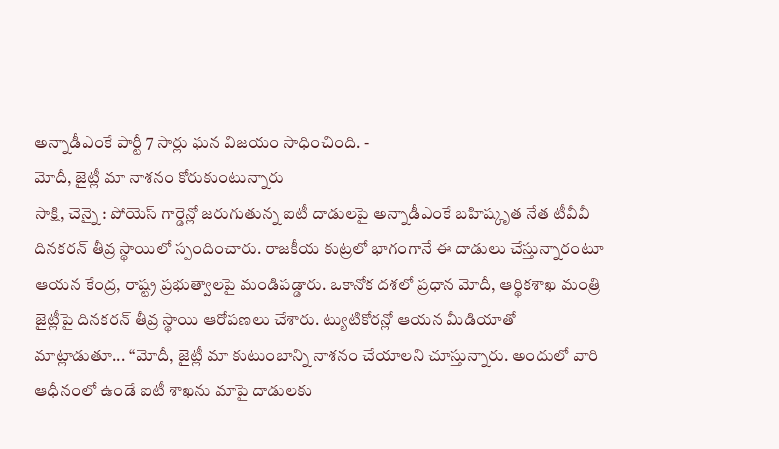అన్నాడీఎంకే పార్టీ 7 సార్లు ఘన విజయం సాధించింది. -
మోదీ, జైట్లీ మా నాశనం కోరుకుంటున్నారు
సాక్షి, చెన్నై : పోయెస్ గార్డెన్లో జరుగుతున్న ఐటీ దాడులపై అన్నాడీఎంకే బహిష్కృత నేత టీవీవీ దినకరన్ తీవ్ర స్థాయిలో స్పందించారు. రాజకీయ కుట్రలో భాగంగానే ఈ దాడులు చేస్తున్నారంటూ ఆయన కేంద్ర, రాష్ట్ర ప్రభుత్వాలపై మండిపడ్డారు. ఒకానోక దశలో ప్రధాన మోదీ, ఆర్థికశాఖ మంత్రి జైట్లీపై దినకరన్ తీవ్ర స్థాయి ఆరోపణలు చేశారు. ట్యుటికోరన్లో ఆయన మీడియాతో మాట్లాడుతూ... ‘‘మోదీ, జైట్లీ మా కుటుంబాన్ని నాశనం చేయాలని చూస్తున్నారు. అందులో వారి ఆధీనంలో ఉండే ఐటీ శాఖను మాపై దాడులకు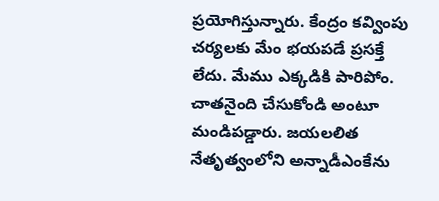ప్రయోగిస్తున్నారు. కేంద్రం కవ్వింపు చర్యలకు మేం భయపడే ప్రసక్తే లేదు. మేము ఎక్కడికి పారిపోం. చాతనైంది చేసుకోండి అంటూ మండిపడ్డారు. జయలలిత నేతృత్వంలోని అన్నాడీఎంకేను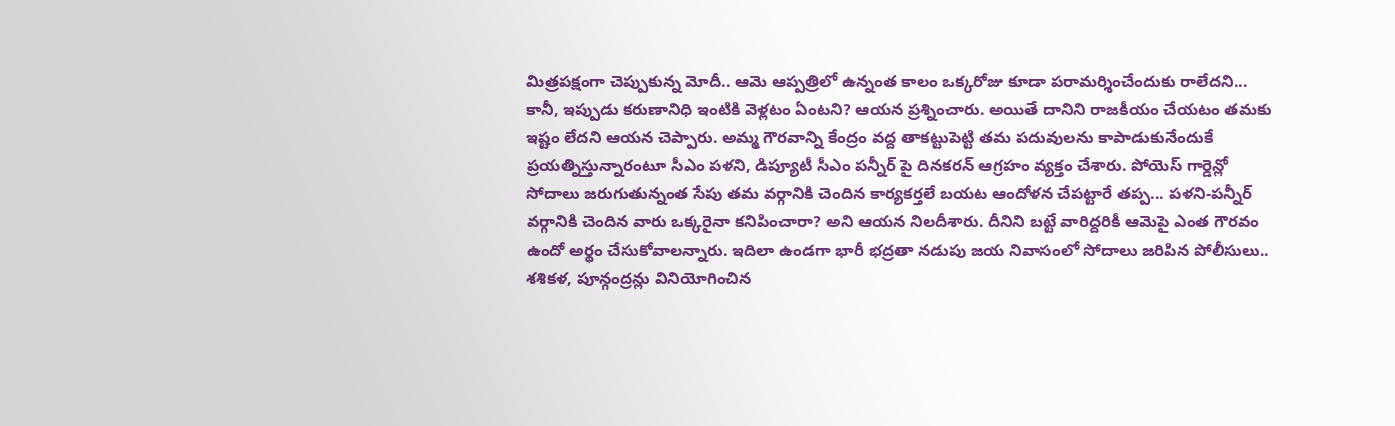మిత్రపక్షంగా చెప్పుకున్న మోదీ.. ఆమె ఆప్పత్రిలో ఉన్నంత కాలం ఒక్కరోజు కూడా పరామర్శించేందుకు రాలేదని... కానీ, ఇప్పుడు కరుణానిధి ఇంటికి వెళ్లటం ఏంటని? ఆయన ప్రశ్నించారు. అయితే దానిని రాజకీయం చేయటం తమకు ఇష్టం లేదని ఆయన చెప్పారు. అమ్మ గౌరవాన్ని కేంద్రం వద్ద తాకట్టుపెట్టి తమ పదువులను కాపాడుకునేందుకే ప్రయత్నిస్తున్నారంటూ సీఎం పళని, డిప్యూటీ సీఎం పన్నీర్ పై దినకరన్ ఆగ్రహం వ్యక్తం చేశారు. పోయెస్ గార్డెన్లో సోదాలు జరుగుతున్నంత సేపు తమ వర్గానికి చెందిన కార్యకర్తలే బయట ఆందోళన చేపట్టారే తప్ప... పళని-పన్నీర్ వర్గానికి చెందిన వారు ఒక్కరైనా కనిపించారా? అని ఆయన నిలదీశారు. దీనిని బట్టే వారిద్దరికీ ఆమెపై ఎంత గౌరవం ఉందో అర్థం చేసుకోవాలన్నారు. ఇదిలా ఉండగా భారీ భద్రతా నడుపు జయ నివాసంలో సోదాలు జరిపిన పోలీసులు.. శశికళ, పూన్గంద్రన్లు వినియోగించిన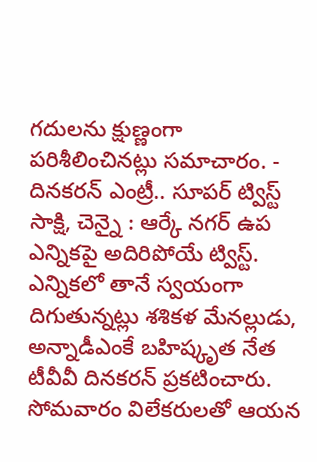గదులను క్షుణ్ణంగా పరిశీలించినట్లు సమాచారం. -
దినకరన్ ఎంట్రీ.. సూపర్ ట్విస్ట్
సాక్షి, చెన్నై : ఆర్కే నగర్ ఉప ఎన్నికపై అదిరిపోయే ట్విస్ట్. ఎన్నికలో తానే స్వయంగా దిగుతున్నట్లు శశికళ మేనల్లుడు, అన్నాడీఎంకే బహిష్కృత నేత టీవీవీ దినకరన్ ప్రకటించారు. సోమవారం విలేకరులతో ఆయన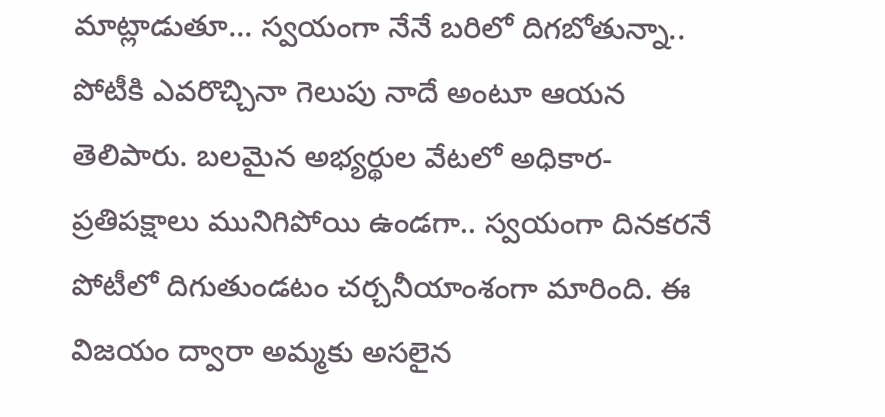మాట్లాడుతూ... స్వయంగా నేనే బరిలో దిగబోతున్నా.. పోటీకి ఎవరొచ్చినా గెలుపు నాదే అంటూ ఆయన తెలిపారు. బలమైన అభ్యర్థుల వేటలో అధికార-ప్రతిపక్షాలు మునిగిపోయి ఉండగా.. స్వయంగా దినకరనే పోటీలో దిగుతుండటం చర్చనీయాంశంగా మారింది. ఈ విజయం ద్వారా అమ్మకు అసలైన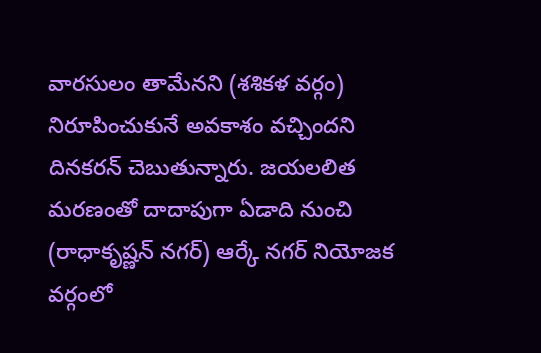వారసులం తామేనని (శశికళ వర్గం) నిరూపించుకునే అవకాశం వచ్చిందని దినకరన్ చెబుతున్నారు. జయలలిత మరణంతో దాదాపుగా ఏడాది నుంచి (రాధాకృష్ణన్ నగర్) ఆర్కే నగర్ నియోజక వర్గంలో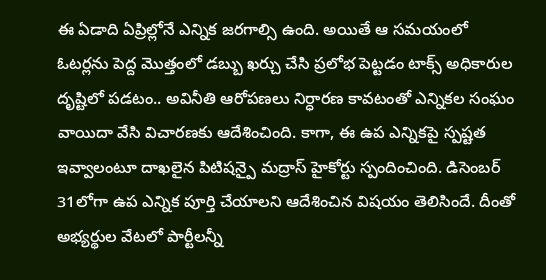ఈ ఏడాది ఏప్రిల్లోనే ఎన్నిక జరగాల్సి ఉంది. అయితే ఆ సమయంలో ఓటర్లను పెద్ద మొత్తంలో డబ్బు ఖర్చు చేసి ప్రలోభ పెట్టడం టాక్స్ అధికారుల దృష్టిలో పడటం.. అవినీతి ఆరోపణలు నిర్ధారణ కావటంతో ఎన్నికల సంఘం వాయిదా వేసి విచారణకు ఆదేశించింది. కాగా, ఈ ఉప ఎన్నికపై స్పష్టత ఇవ్వాలంటూ దాఖలైన పిటిషన్పై మద్రాస్ హైకోర్టు స్పందించింది. డిసెంబర్ 31లోగా ఉప ఎన్నిక పూర్తి చేయాలని ఆదేశించిన విషయం తెలిసిందే. దీంతో అభ్యర్థుల వేటలో పార్టీలన్నీ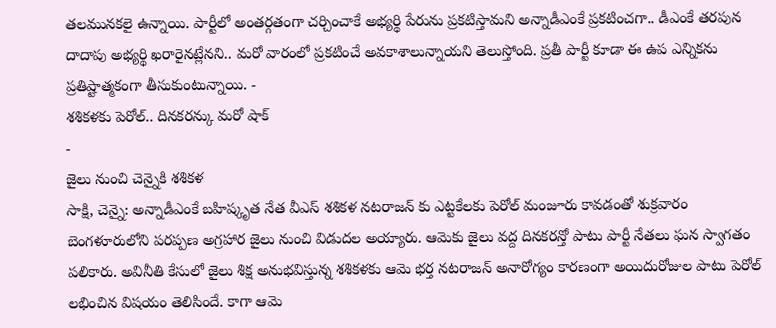తలమునకలై ఉన్నాయి. పార్టీలో అంతర్గతంగా చర్చించాకే అభ్యర్థి పేరును ప్రకటిస్తామని అన్నాడీఎంకే ప్రకటించగా.. డీఎంకే తరపున దాదాపు అభ్యర్థి ఖరారైనట్లేనని.. మరో వారంలో ప్రకటించే అవకాశాలున్నాయని తెలుస్తోంది. ప్రతీ పార్టీ కూడా ఈ ఉప ఎన్నికను ప్రతిష్టాత్మకంగా తీసుకుంటున్నాయి. -
శశికళకు పెరోల్.. దినకరన్కు మరో షాక్
-
జైలు నుంచి చెన్నైకి శశికళ
సాక్షి, చెన్నై: అన్నాడీఎంకే బహిష్కృత నేత వీఎస్ శశికళ నటరాజన్ కు ఎట్టకేలకు పెరోల్ మంజూరు కావడంతో శుక్రవారం బెంగళూరులోని పరప్పణ అగ్రహార జైలు నుంచి విడుదల అయ్యారు. ఆమెకు జైలు వద్ద దినకరన్తో పాటు పార్టీ నేతలు ఘన స్వాగతం పలికారు. అవినీతి కేసులో జైలు శిక్ష అనుభవిస్తున్న శశికళకు ఆమె భర్త నటరాజన్ అనారోగ్యం కారణంగా అయిదురోజుల పాటు పెరోల్ లభించిన విషయం తెలిసిందే. కాగా ఆమె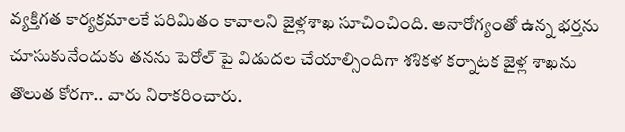వ్యక్తిగత కార్యక్రమాలకే పరిమితం కావాలని జైళ్లశాఖ సూచించింది. అనారోగ్యంతో ఉన్న భర్తను చూసుకునేందుకు తనను పెరోల్ పై విడుదల చేయాల్సిందిగా శశికళ కర్నాటక జైళ్ల శాఖను తొలుత కోరగా.. వారు నిరాకరించారు.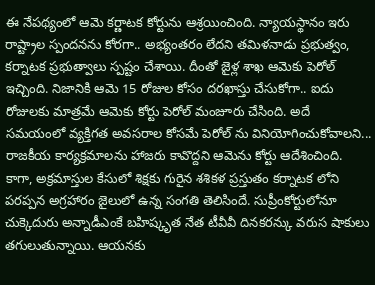ఈ నేపథ్యంలో ఆమె కర్ణాటక కోర్టును ఆశ్రయించింది. న్యాయస్థానం ఇరు రాష్ట్రాల స్పందనను కోరగా.. అభ్యంతరం లేదని తమిళనాడు ప్రభుత్వం, కర్నాటక ప్రభుత్వాలు స్పష్టం చేశాయి. దీంతో జైళ్ల శాఖ ఆమెకు పెరోల్ ఇచ్చింది. నిజానికి ఆమె 15 రోజుల కోసం దరఖాస్తు చేసుకోగా.. ఐదు రోజులకు మాత్రమే ఆమెకు కోర్టు పెరోల్ మంజూరు చేసింది. అదే సమయంలో వ్యక్తిగత అవసరాల కోసమే పెరోల్ ను వినియోగించుకోవాలని... రాజకీయ కార్యక్రమాలను హాజరు కావొద్దని ఆమెను కోర్టు ఆదేశించింది. కాగా, అక్రమాస్తుల కేసులో శిక్షకు గురైన శశికళ ప్రస్తుతం కర్నాటక లోని పరప్పన అగ్రహారం జైలులో ఉన్న సంగతి తెలిసిందే. సుప్రీంకోర్టులోనూ చుక్కెదురు అన్నాడీఎంకే బహిష్కృత నేత టీవీవీ దినకరన్కు వరుస షాకులు తగులుతున్నాయి. ఆయనకు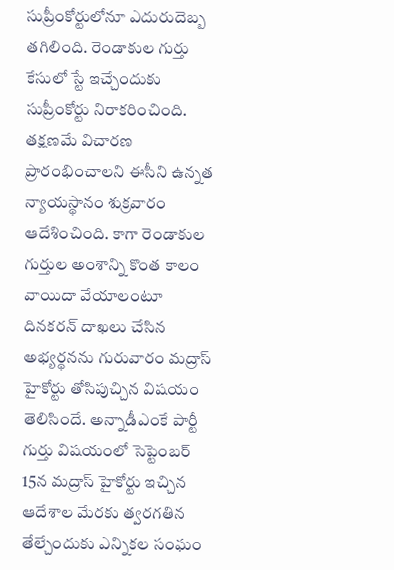సుప్రీంకోర్టులోనూ ఎదురుదెబ్బ తగిలింది. రెండాకుల గుర్తు కేసులో స్టే ఇచ్చేందుకు సుప్రీంకోర్టు నిరాకరించింది. తక్షణమే విచారణ ప్రారంభించాలని ఈసీని ఉన్నత న్యాయస్థానం శుక్రవారం ఆదేశించింది. కాగా రెండాకుల గుర్తుల అంశాన్ని కొంత కాలం వాయిదా వేయాలంటూ దినకరన్ దాఖలు చేసిన అభ్యర్థనను గురువారం మద్రాస్ హైకోర్టు తోసిపుచ్చిన విషయం తెలిసిందే. అన్నాడీఎంకే పార్టీ గుర్తు విషయంలో సెప్టెంబర్ 15న మద్రాస్ హైకోర్టు ఇచ్చిన ఆదేశాల మేరకు త్వరగతిన తేల్చేందుకు ఎన్నికల సంఘం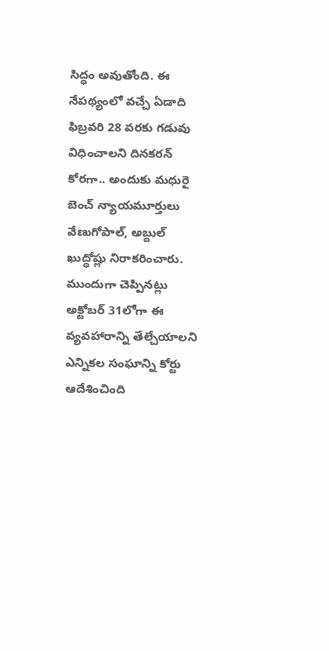సిద్ధం అవుతోంది. ఈ నేపథ్యంలో వచ్చే ఏడాది ఫిబ్రవరి 28 వరకు గడువు విధించాలని దినకరన్ కోరగా.. అందుకు మధురై బెంచ్ న్యాయమూర్తులు వేణుగోపాల్, అబ్దుల్ ఖుద్ధోష్లు నిరాకరించారు. ముందుగా చెప్పినట్లు అక్టోబర్ 31లోగా ఈ వ్యవహారాన్ని తేల్చేయాలని ఎన్నికల సంఘాన్ని కోర్టు ఆదేశించింది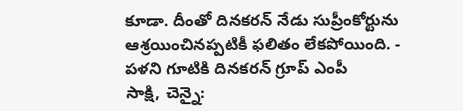కూడా. దీంతో దినకరన్ నేడు సుప్రీంకోర్టును ఆశ్రయించినప్పటికీ ఫలితం లేకపోయింది. -
పళని గూటికి దినకరన్ గ్రూప్ ఎంపీ
సాక్షి, చెన్నై: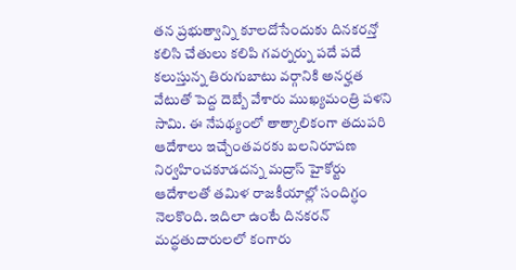తన ప్రభుత్వాన్ని కూలదోసేందుకు దినకరన్తో కలిసి చేతులు కలిపి గవర్నర్ను పదే పదే కలుస్తున్న తిరుగుబాటు వర్గానికి అనర్హత వేటుతో పెద్ద దెబ్బే వేశారు ముఖ్యమంత్రి పళని సామి. ఈ నేపథ్యంలో తాత్కాలికంగా తదుపరి ఆదేశాలు ఇచ్చేంతవరకు బలనిరూపణ నిర్వహించకూడదన్న మద్రాస్ హైకోర్టు ఆదేశాలతో తమిళ రాజకీయాల్లో సందిగ్ధం నెలకొంది. ఇదిలా ఉంటే దినకరన్ మద్ధతుదారులలో కంగారు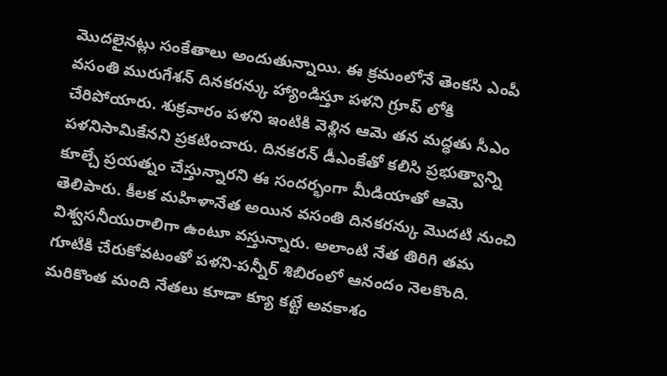మొదలైనట్లు సంకేతాలు అందుతున్నాయి. ఈ క్రమంలోనే తెంకసి ఎంపీ వసంతి మురుగేశన్ దినకరన్కు హ్యాండిస్తూ పళని గ్రూప్ లోకి చేరిపోయారు. శుక్రవారం పళని ఇంటికి వెళ్లిన ఆమె తన మద్ధతు సీఎం పళనిసామికేనని ప్రకటించారు. దినకరన్ డీఎంకేతో కలిసి ప్రభుత్వాన్ని కూల్చే ప్రయత్నం చేస్తున్నారని ఈ సందర్భంగా మీడియాతో ఆమె తెలిపారు. కీలక మహిళానేత అయిన వసంతి దినకరన్కు మొదటి నుంచి విశ్వసనీయురాలిగా ఉంటూ వస్తున్నారు. అలాంటి నేత తిరిగి తమ గూటికి చేరుకోవటంతో పళని-పన్నీర్ శిబిరంలో ఆనందం నెలకొంది. మరికొంత మంది నేతలు కూడా క్యూ కట్టే అవకాశం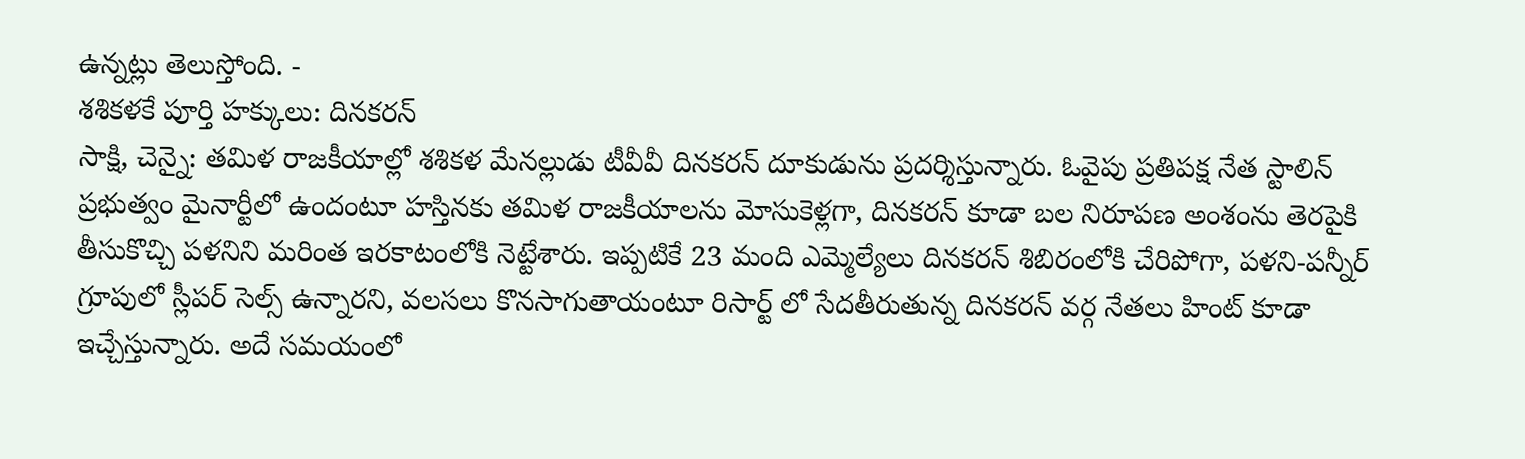ఉన్నట్లు తెలుస్తోంది. -
శశికళకే పూర్తి హక్కులు: దినకరన్
సాక్షి, చెన్నై: తమిళ రాజకీయాల్లో శశికళ మేనల్లుడు టీవీవీ దినకరన్ దూకుడును ప్రదర్శిస్తున్నారు. ఓవైపు ప్రతిపక్ష నేత స్టాలిన్ ప్రభుత్వం మైనార్టీలో ఉందంటూ హస్తినకు తమిళ రాజకీయాలను మోసుకెళ్లగా, దినకరన్ కూడా బల నిరూపణ అంశంను తెరపైకి తీసుకొచ్చి పళనిని మరింత ఇరకాటంలోకి నెట్టేశారు. ఇప్పటికే 23 మంది ఎమ్మెల్యేలు దినకరన్ శిబిరంలోకి చేరిపోగా, పళని-పన్నీర్ గ్రూపులో స్లీపర్ సెల్స్ ఉన్నారని, వలసలు కొనసాగుతాయంటూ రిసార్ట్ లో సేదతీరుతున్న దినకరన్ వర్గ నేతలు హింట్ కూడా ఇచ్చేస్తున్నారు. అదే సమయంలో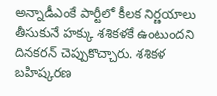అన్నాడీఎంకే పార్టీలో కీలక నిర్ణయాలు తీసుకునే హక్కు శశికళకే ఉంటుందని దినకరన్ చెప్పుకొచ్చారు. శశికళ బహిష్కరణ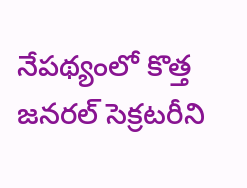నేపథ్యంలో కొత్త జనరల్ సెక్రటరీని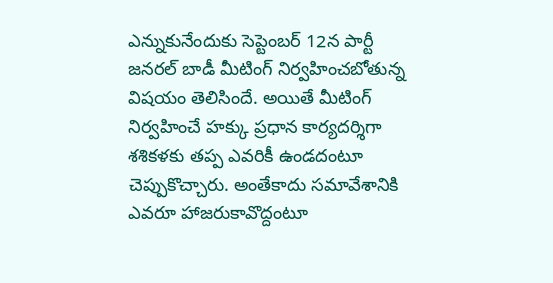ఎన్నుకునేందుకు సెప్టెంబర్ 12న పార్టీ జనరల్ బాడీ మీటింగ్ నిర్వహించబోతున్న విషయం తెలిసిందే. అయితే మీటింగ్ నిర్వహించే హక్కు ప్రధాన కార్యదర్శిగా శశికళకు తప్ప ఎవరికీ ఉండదంటూ చెప్పుకొచ్చారు. అంతేకాదు సమావేశానికి ఎవరూ హాజరుకావొద్దంటూ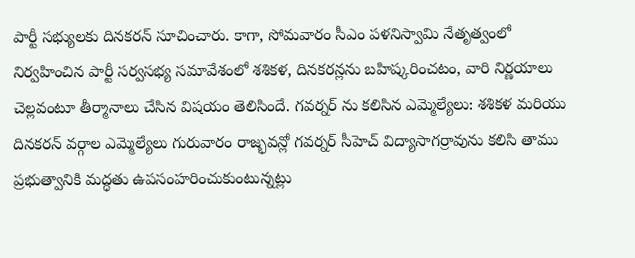పార్టీ సభ్యులకు దినకరన్ సూచించారు. కాగా, సోమవారం సీఎం పళనిస్వామి నేతృత్వంలో నిర్వహించిన పార్టీ సర్వసభ్య సమావేశంలో శశికళ, దినకరన్లను బహిష్కరించటం, వారి నిర్ణయాలు చెల్లవంటూ తీర్మానాలు చేసిన విషయం తెలిసిందే. గవర్నర్ ను కలిసిన ఎమ్మెల్యేలు: శశికళ మరియు దినకరన్ వర్గాల ఎమ్మెల్యేలు గురువారం రాజ్భవన్లో గవర్నర్ సీహెచ్ విద్యాసాగర్రావును కలిసి తాము ప్రభుత్వానికి మద్ధతు ఉపసంహరించుకుంటున్నట్లు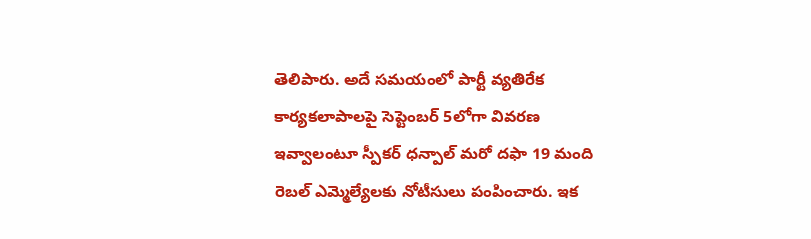తెలిపారు. అదే సమయంలో పార్టీ వ్యతిరేక కార్యకలాపాలపై సెప్టెంబర్ 5లోగా వివరణ ఇవ్వాలంటూ స్పీకర్ ధన్పాల్ మరో దఫా 19 మంది రెబల్ ఎమ్మెల్యేలకు నోటీసులు పంపించారు. ఇక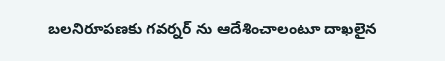బలనిరూపణకు గవర్నర్ ను ఆదేశించాలంటూ దాఖలైన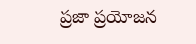ప్రజా ప్రయోజన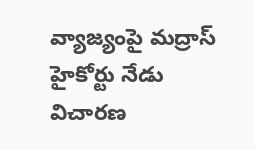వ్యాజ్యంపై మద్రాస్ హైకోర్టు నేడు విచారణ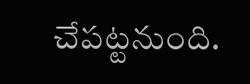చేపట్టనుంది.